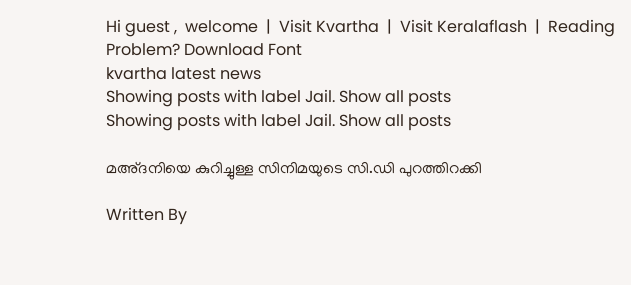Hi guest ,  welcome  |  Visit Kvartha  |  Visit Keralaflash  |  Reading Problem? Download Font
kvartha latest news
Showing posts with label Jail. Show all posts
Showing posts with label Jail. Show all posts

മഅ്ദനിയെ കുറിച്ചുള്ള സിനിമയുടെ സി.ഡി പുറത്തിറക്കി

Written By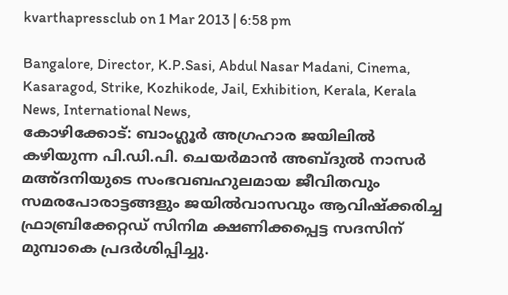kvarthapressclub on 1 Mar 2013 | 6:58 pm

Bangalore, Director, K.P.Sasi, Abdul Nasar Madani, Cinema, Kasaragod, Strike, Kozhikode, Jail, Exhibition, Kerala, Kerala News, International News,
കോഴിക്കോട്: ബാംഗ്ലൂര്‍ അഗ്രഹാര ജയിലില്‍ കഴിയുന്ന പി.ഡി.പി. ചെയര്‍മാന്‍ അബ്ദുല്‍ നാസര്‍ മഅ്ദനിയുടെ സംഭവബഹുലമായ ജീവിതവും സമരപോരാട്ടങ്ങളും ജയില്‍വാസവും ആവിഷ്‌ക്കരിച്ച ഫ്രാബ്രിക്കേറ്റഡ് സിനിമ ക്ഷണിക്കപ്പെട്ട സദസിന് മുമ്പാകെ പ്രദര്‍ശിപ്പിച്ചു.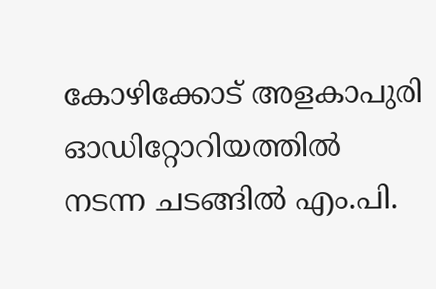കോഴിക്കോട് അളകാപുരി ഓഡിറ്റോറിയത്തില്‍ നടന്ന ചടങ്ങില്‍ എം.പി.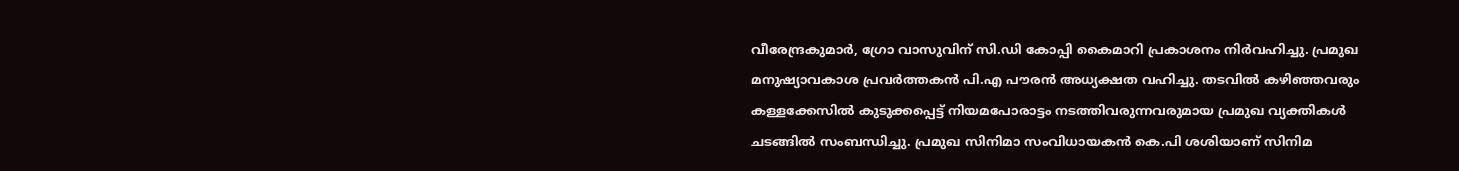വീരേന്ദ്രകുമാര്‍, ഗ്രോ വാസുവിന് സി.ഡി കോപ്പി കൈമാറി പ്രകാശനം നിര്‍വഹിച്ചു. പ്രമുഖ മനുഷ്യാവകാശ പ്രവര്‍ത്തകന്‍ പി.എ പൗരന്‍ അധ്യക്ഷത വഹിച്ചു. തടവില്‍ കഴിഞ്ഞവരും കള്ളക്കേസില്‍ കുടുക്കപ്പെട്ട് നിയമപോരാട്ടം നടത്തിവരുന്നവരുമായ പ്രമുഖ വ്യക്തികള്‍ ചടങ്ങില്‍ സംബന്ധിച്ചു. പ്രമുഖ സിനിമാ സംവിധായകന്‍ കെ.പി ശശിയാണ് സിനിമ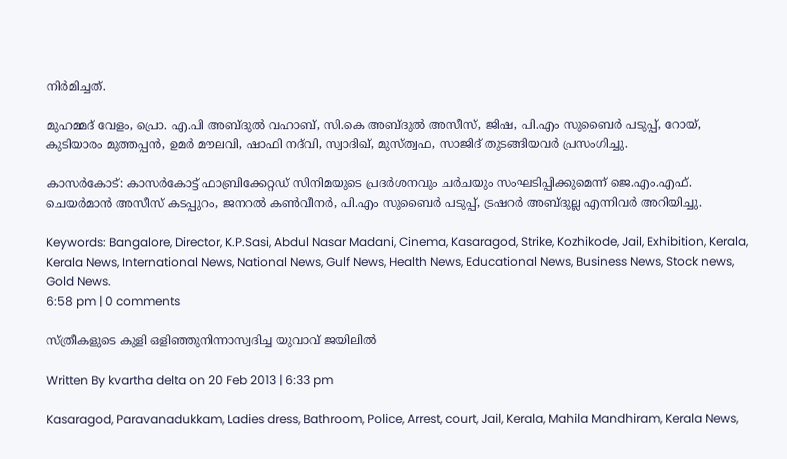നിര്‍മിച്ചത്.

മുഹമ്മദ് വേളം, പ്രൊ. എ.പി അബ്ദുല്‍ വഹാബ്, സി.കെ അബ്ദുല്‍ അസീസ്, ജിഷ, പി.എം സുബൈര്‍ പടുപ്പ്, റോയ്, കുടിയാരം മുത്തപ്പന്‍, ഉമര്‍ മൗലവി, ഷാഫി നദ്‌വി, സ്വാദിഖ്, മുസ്ത്വഫ, സാജിദ് തുടങ്ങിയവര്‍ പ്രസംഗിച്ചു.

കാസര്‍കോട്: കാസര്‍കോട്ട് ഫാബ്രിക്കേറ്റഡ് സിനിമയുടെ പ്രദര്‍ശനവും ചര്‍ചയും സംഘടിപ്പിക്കുമെന്ന് ജെ.എം.എഫ്. ചെയര്‍മാന്‍ അസീസ് കടപ്പുറം, ജനറല്‍ കണ്‍വീനര്‍, പി.എം സുബൈര്‍ പടുപ്പ്, ട്രഷറര്‍ അബ്ദുല്ല എന്നിവര്‍ അറിയിച്ചു.

Keywords: Bangalore, Director, K.P.Sasi, Abdul Nasar Madani, Cinema, Kasaragod, Strike, Kozhikode, Jail, Exhibition, Kerala, Kerala News, International News, National News, Gulf News, Health News, Educational News, Business News, Stock news, Gold News.
6:58 pm | 0 comments

സ്ത്രീകളുടെ കുളി ഒളിഞ്ഞുനിന്നാസ്വദിച്ച യുവാവ് ജയിലില്‍

Written By kvartha delta on 20 Feb 2013 | 6:33 pm

Kasaragod, Paravanadukkam, Ladies dress, Bathroom, Police, Arrest, court, Jail, Kerala, Mahila Mandhiram, Kerala News,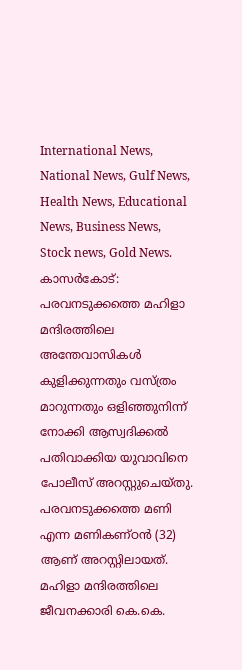International News, National News, Gulf News, Health News, Educational News, Business News, Stock news, Gold News.
കാസര്‍കോട്: പരവനടുക്കത്തെ മഹിളാ മന്ദിരത്തിലെ അന്തേവാസികള്‍ കുളിക്കുന്നതും വസ്ത്രം മാറുന്നതും ഒളിഞ്ഞുനിന്ന് നോക്കി ആസ്വദിക്കല്‍ പതിവാക്കിയ യുവാവിനെ പോലീസ് അറസ്റ്റുചെയ്തു. പരവനടുക്കത്തെ മണി എന്ന മണികണ്ഠന്‍ (32) ആണ് അറസ്റ്റിലായത്.
മഹിളാ മന്ദിരത്തിലെ ജീവനക്കാരി കെ.കെ.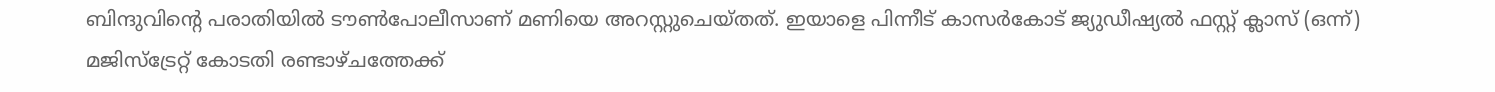ബിന്ദുവിന്റെ പരാതിയില്‍ ടൗണ്‍പോലീസാണ് മണിയെ അറസ്റ്റുചെയ്തത്. ഇയാളെ പിന്നീട് കാസര്‍കോട് ജ്യുഡീഷ്യല്‍ ഫസ്റ്റ് ക്ലാസ് (ഒന്ന്) മജിസ്‌ട്രേറ്റ് കോടതി രണ്ടാഴ്ചത്തേക്ക്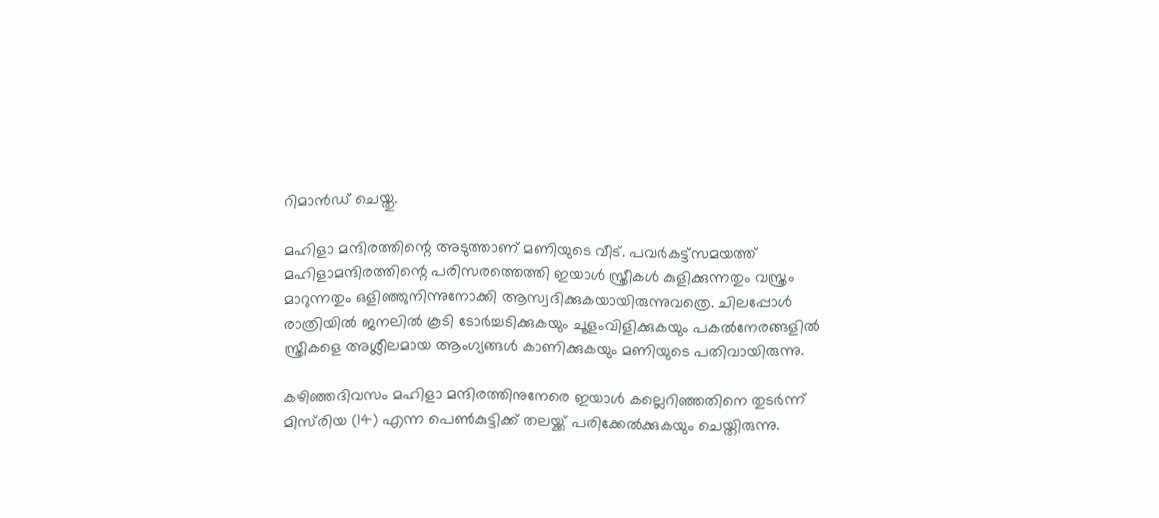റിമാന്‍ഡ് ചെയ്തു.

മഹിളാ മന്ദിരത്തിന്റെ അടുത്താണ് മണിയുടെ വീട്. പവര്‍കട്ട്‌സമയത്ത് മഹിളാമന്ദിരത്തിന്റെ പരിസരത്തെത്തി ഇയാള്‍ സ്ത്രീകള്‍ കുളിക്കുന്നതും വസ്ത്രം മാറുന്നതും ഒളിഞ്ഞുനിന്നുനോക്കി ആസ്വദിക്കുകയായിരുന്നുവത്രെ. ചിലപ്പോള്‍ രാത്രിയില്‍ ജനലില്‍ കൂടി ടോര്‍ച്ചടിക്കുകയും ചൂളംവിളിക്കുകയും പകല്‍നേരങ്ങളില്‍ സ്ത്രീകളെ അശ്ലീലമായ ആംഗ്യങ്ങള്‍ കാണിക്കുകയും മണിയുടെ പതിവായിരുന്നു.

കഴിഞ്ഞദിവസം മഹിളാ മന്ദിരത്തിനുനേരെ ഇയാള്‍ കല്ലെറിഞ്ഞതിനെ തുടര്‍ന്ന് മിസ്‌രിയ (14) എന്ന പെണ്‍കുട്ടിക്ക് തലയ്ക്ക് പരിക്കേല്‍ക്കുകയും ചെയ്തിരുന്നു.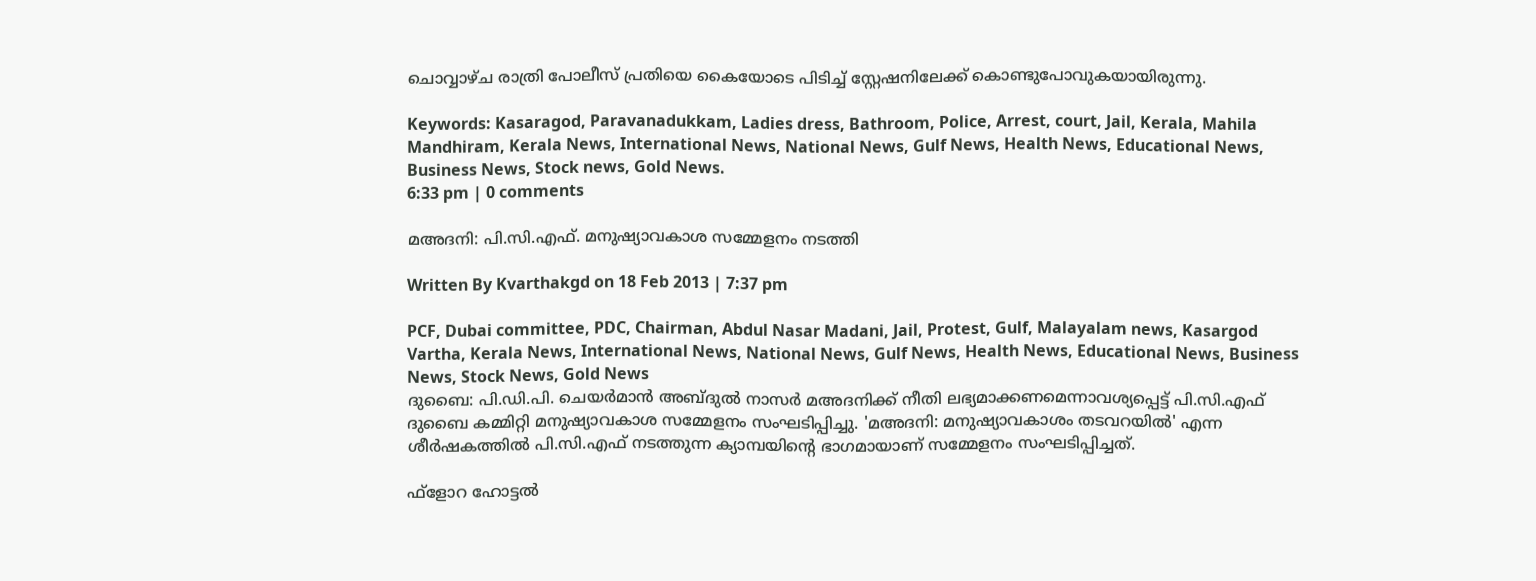ചൊവ്വാഴ്ച രാത്രി പോലീസ് പ്രതിയെ കൈയോടെ പിടിച്ച് സ്റ്റേഷനിലേക്ക് കൊണ്ടുപോവുകയായിരുന്നു.

Keywords: Kasaragod, Paravanadukkam, Ladies dress, Bathroom, Police, Arrest, court, Jail, Kerala, Mahila Mandhiram, Kerala News, International News, National News, Gulf News, Health News, Educational News, Business News, Stock news, Gold News.
6:33 pm | 0 comments

മഅദനി: പി.സി.എഫ്. മനുഷ്യാവകാശ സമ്മേളനം നടത്തി

Written By Kvarthakgd on 18 Feb 2013 | 7:37 pm

PCF, Dubai committee, PDC, Chairman, Abdul Nasar Madani, Jail, Protest, Gulf, Malayalam news, Kasargod Vartha, Kerala News, International News, National News, Gulf News, Health News, Educational News, Business News, Stock News, Gold News
ദുബൈ: പി.ഡി.പി. ചെയര്‍മാന്‍ അബ്ദുല്‍ നാസര്‍ മഅദനിക്ക് നീതി ലഭ്യമാക്കണമെന്നാവശ്യപ്പെട്ട് പി.സി.എഫ് ദുബൈ കമ്മിറ്റി മനുഷ്യാവകാശ സമ്മേളനം സംഘടിപ്പിച്ചു. 'മഅദനി: മനുഷ്യാവകാശം തടവറയില്‍' എന്ന ശീര്‍ഷകത്തില്‍ പി.സി.എഫ് നടത്തുന്ന ക്യാമ്പയിന്റെ ഭാഗമായാണ് സമ്മേളനം സംഘടിപ്പിച്ചത്.

ഫ്‌ളോറ ഹോട്ടല്‍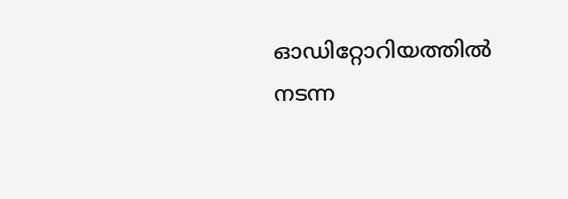ഓഡിറ്റോറിയത്തില്‍ നടന്ന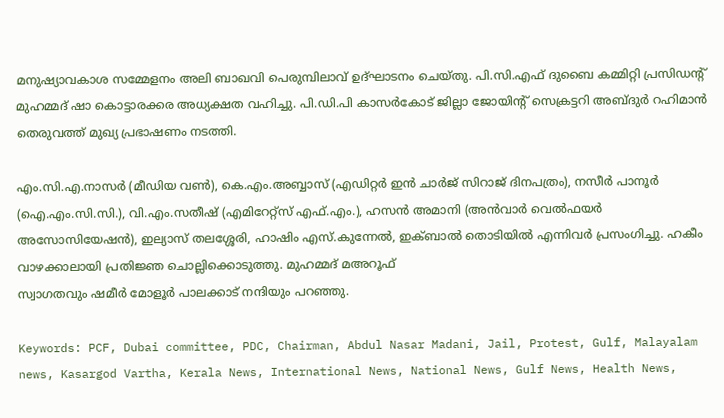മനുഷ്യാവകാശ സമ്മേളനം അലി ബാഖവി പെരുമ്പിലാവ് ഉദ്ഘാടനം ചെയ്തു. പി.സി.എഫ് ദുബൈ കമ്മിറ്റി പ്രസിഡന്റ് മുഹമ്മദ് ഷാ കൊട്ടാരക്കര അധ്യക്ഷത വഹിച്ചു. പി.ഡി.പി കാസര്‍കോട് ജില്ലാ ജോയിന്റ് സെക്രട്ടറി അബ്ദുര്‍ റഹിമാന്‍ തെരുവത്ത് മുഖ്യ പ്രഭാഷണം നടത്തി.

എം.സി.എ.നാസര്‍ (മീഡിയ വണ്‍), കെ.എം.അബ്ബാസ് (എഡിറ്റര്‍ ഇന്‍ ചാര്‍ജ് സിറാജ് ദിനപത്രം), നസീര്‍ പാനൂര്‍ (ഐ.എം.സി.സി.), വി.എം.സതീഷ് (എമിറേറ്റ്‌സ് എഫ്.എം.), ഹസന്‍ അമാനി (അന്‍വാര്‍ വെല്‍ഫയര്‍ അസോസിയേഷന്‍), ഇല്യാസ് തലശ്ശേരി, ഹാഷിം എസ്.കുന്നേല്‍, ഇക്ബാല്‍ തൊടിയില്‍ എന്നിവര്‍ പ്രസംഗിച്ചു. ഹകീം വാഴക്കാലായി പ്രതിജ്ഞ ചൊല്ലിക്കൊടുത്തു. മുഹമ്മദ് മഅറൂഫ്
സ്വാഗതവും ഷമീര്‍ മോളൂര്‍ പാലക്കാട് നന്ദിയും പറഞ്ഞു.

Keywords: PCF, Dubai committee, PDC, Chairman, Abdul Nasar Madani, Jail, Protest, Gulf, Malayalam news, Kasargod Vartha, Kerala News, International News, National News, Gulf News, Health News,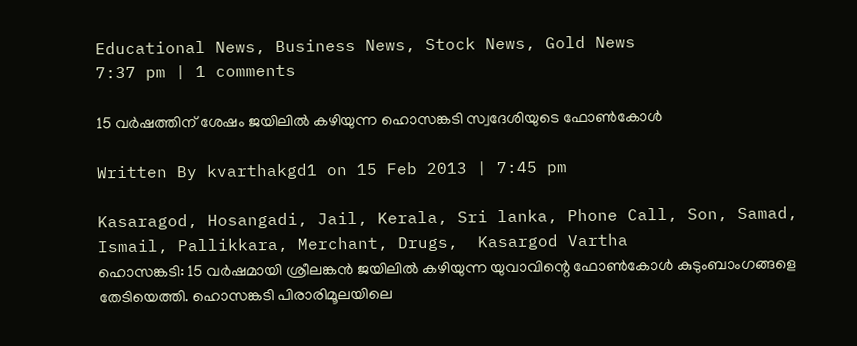Educational News, Business News, Stock News, Gold News
7:37 pm | 1 comments

15 വര്‍ഷത്തിന് ശേഷം ജയിലില്‍ കഴിയുന്ന ഹൊസങ്കടി സ്വദേശിയുടെ ഫോണ്‍കോള്‍

Written By kvarthakgd1 on 15 Feb 2013 | 7:45 pm

Kasaragod, Hosangadi, Jail, Kerala, Sri lanka, Phone Call, Son, Samad, Ismail, Pallikkara, Merchant, Drugs,  Kasargod Vartha
ഹൊസങ്കടി: 15 വര്‍ഷമായി ശ്രീലങ്കന്‍ ജയിലില്‍ കഴിയുന്ന യുവാവിന്റെ ഫോണ്‍കോള്‍ കുടുംബാംഗങ്ങളെ തേടിയെത്തി. ഹൊസങ്കടി പിരാരിമൂലയിലെ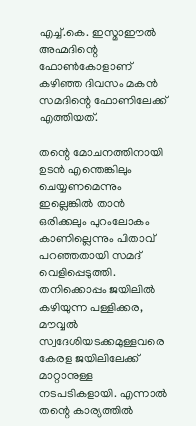എച്ച്.കെ. ഇസ്മാഈല്‍ അഹ്മദിന്റെ ഫോണ്‍കോളാണ് കഴിഞ്ഞ ദിവസം മകന്‍ സമദിന്റെ ഫോണിലേക്ക് എത്തിയത്.

തന്റെ മോചനത്തിനായി ഉടന്‍ എന്തെങ്കിലും ചെയ്യണമെന്നും ഇല്ലെങ്കില്‍ താന്‍ ഒരിക്കലും പുറംലോകം കാണില്ലെന്നും പിതാവ് പറഞ്ഞതായി സമദ് വെളിപ്പെടുത്തി. തനിക്കൊപ്പം ജയിലില്‍ കഴിയുന്ന പള്ളിക്കര, മൗവ്വല്‍ സ്വദേശിയടക്കമുള്ളവരെ കേരള ജയിലിലേക്ക് മാറ്റാനുള്ള നടപടികളായി. എന്നാല്‍ തന്റെ കാര്യത്തില്‍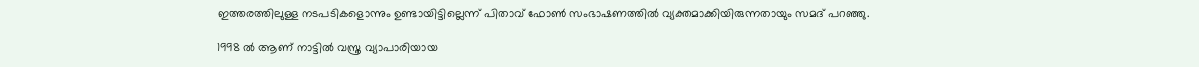ഇത്തരത്തിലുള്ള നടപടികളൊന്നും ഉണ്ടായിട്ടില്ലെന്ന് പിതാവ് ഫോണ്‍ സംഭാഷണത്തില്‍ വ്യക്തമാക്കിയിരുന്നതായും സമദ് പറഞ്ഞു.

1998 ല്‍ ആണ് നാട്ടില്‍ വസ്ത്ര വ്യാപാരിയായ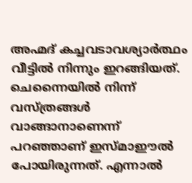അഹ്മദ് കച്ചവടാവശ്യാര്‍ത്ഥം വീട്ടില്‍ നിന്നും ഇറങ്ങിയത്. ചെന്നൈയില്‍ നിന്ന് വസ്ത്രങ്ങള്‍ വാങ്ങാനാണെന്ന് പറഞ്ഞാണ് ഇസ്മാഈല്‍ പോയിരുന്നത്. എന്നാല്‍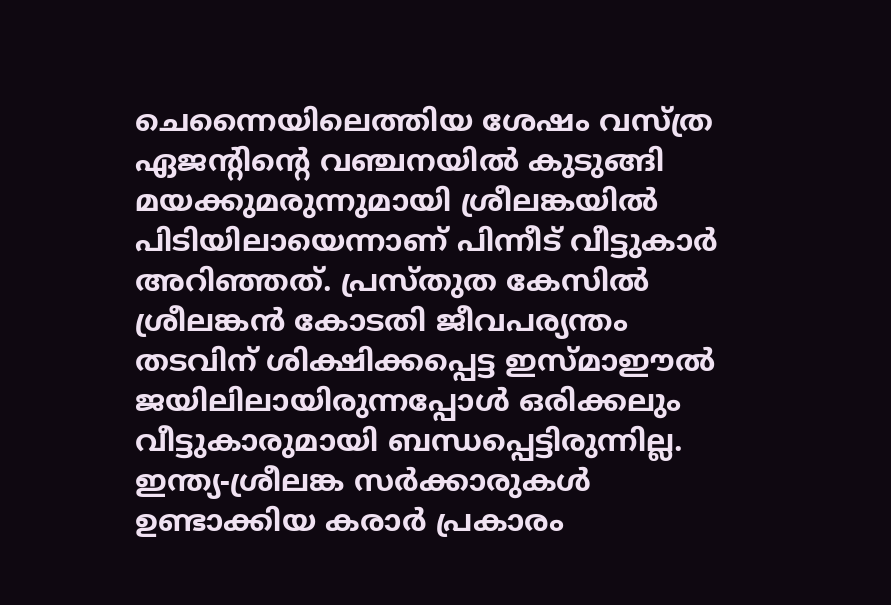ചെന്നൈയിലെത്തിയ ശേഷം വസ്ത്ര ഏജന്റിന്റെ വഞ്ചനയില്‍ കുടുങ്ങി മയക്കുമരുന്നുമായി ശ്രീലങ്കയില്‍ പിടിയിലായെന്നാണ് പിന്നീട് വീട്ടുകാര്‍ അറിഞ്ഞത്. പ്രസ്തുത കേസില്‍ ശ്രീലങ്കന്‍ കോടതി ജീവപര്യന്തം തടവിന് ശിക്ഷിക്കപ്പെട്ട ഇസ്മാഈല്‍ ജയിലിലായിരുന്നപ്പോള്‍ ഒരിക്കലും വീട്ടുകാരുമായി ബന്ധപ്പെട്ടിരുന്നില്ല. ഇന്ത്യ-ശ്രീലങ്ക സര്‍ക്കാരുകള്‍ ഉണ്ടാക്കിയ കരാര്‍ പ്രകാരം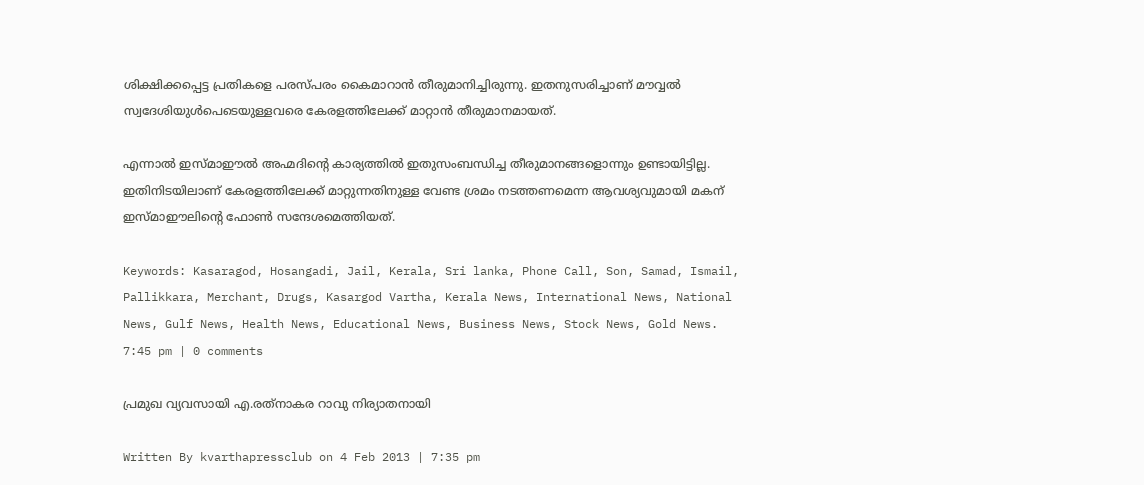ശിക്ഷിക്കപ്പെട്ട പ്രതികളെ പരസ്പരം കൈമാറാന്‍ തീരുമാനിച്ചിരുന്നു. ഇതനുസരിച്ചാണ് മൗവ്വല്‍ സ്വദേശിയുള്‍പെടെയുള്ളവരെ കേരളത്തിലേക്ക് മാറ്റാന്‍ തീരുമാനമായത്.

എന്നാല്‍ ഇസ്മാഈല്‍ അഹ്മദിന്റെ കാര്യത്തില്‍ ഇതുസംബന്ധിച്ച തീരുമാനങ്ങളൊന്നും ഉണ്ടായിട്ടില്ല. ഇതിനിടയിലാണ് കേരളത്തിലേക്ക് മാറ്റുന്നതിനുള്ള വേണ്ട ശ്രമം നടത്തണമെന്ന ആവശ്യവുമായി മകന് ഇസ്മാഈലിന്റെ ഫോണ്‍ സന്ദേശമെത്തിയത്.

Keywords: Kasaragod, Hosangadi, Jail, Kerala, Sri lanka, Phone Call, Son, Samad, Ismail, Pallikkara, Merchant, Drugs, Kasargod Vartha, Kerala News, International News, National News, Gulf News, Health News, Educational News, Business News, Stock News, Gold News.
7:45 pm | 0 comments

പ്രമുഖ വ്യവസായി എ.രത്‌നാകര റാവു നിര്യാതനായി

Written By kvarthapressclub on 4 Feb 2013 | 7:35 pm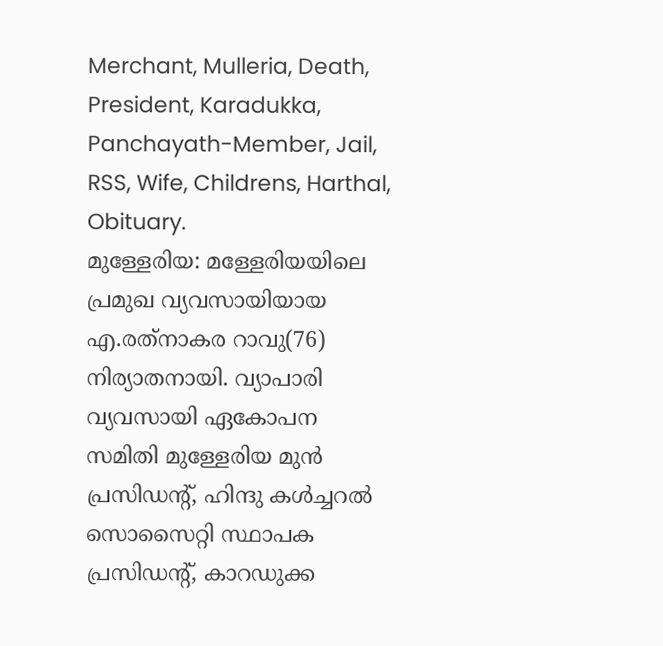Merchant, Mulleria, Death, President, Karadukka, Panchayath-Member, Jail, RSS, Wife, Childrens, Harthal, Obituary.
മുള്ളേരിയ: മള്ളേരിയയിലെ പ്രമുഖ വ്യവസായിയായ എ.രത്‌നാകര റാവു(76) നിര്യാതനായി. വ്യാപാരി വ്യവസായി ഏകോപന സമിതി മുള്ളേരിയ മുന്‍ പ്രസിഡന്റ്, ഹിന്ദു കള്‍ച്ചറല്‍ സൊസൈറ്റി സ്ഥാപക പ്രസിഡന്റ്, കാറഡുക്ക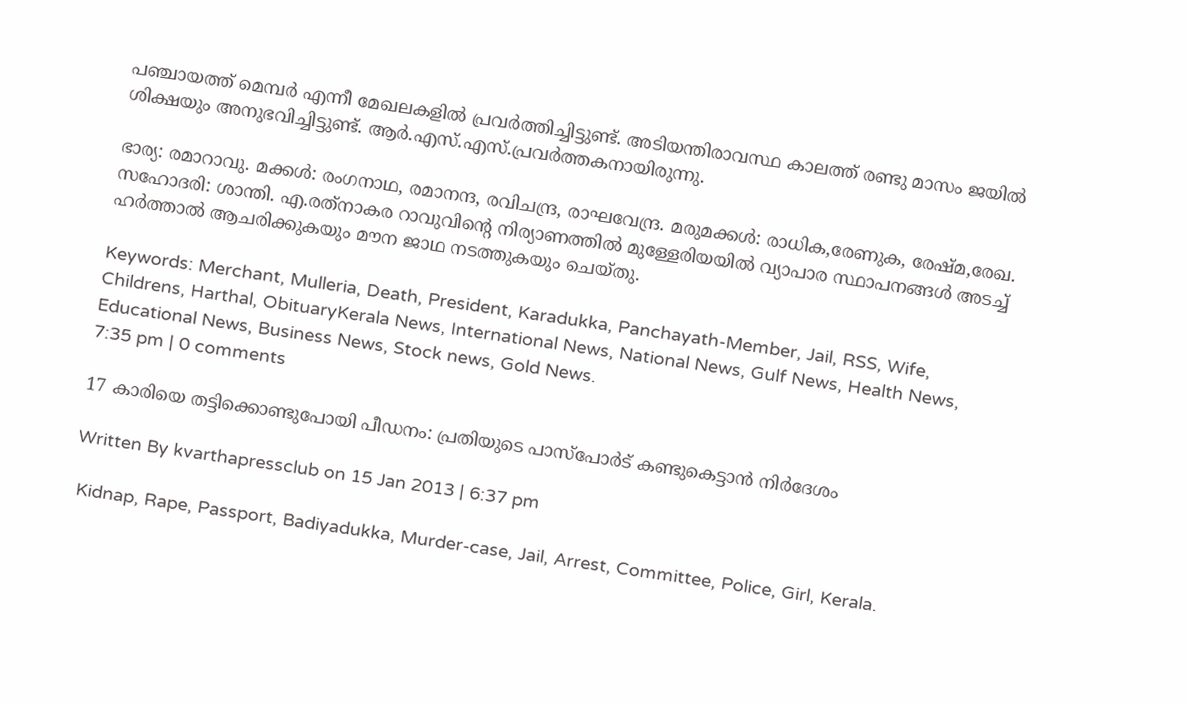പഞ്ചായത്ത് മെമ്പര്‍ എന്നീ മേഖലകളില്‍ പ്രവര്‍ത്തിച്ചിട്ടുണ്ട്. അടിയന്തിരാവസ്ഥ കാലത്ത് രണ്ടു മാസം ജയില്‍ ശിക്ഷയും അനുഭവിച്ചിട്ടുണ്ട്. ആര്‍.എസ്.എസ്.പ്രവര്‍ത്തകനായിരുന്നു.

ഭാര്യ: രമാറാവു. മക്കള്‍: രംഗനാഥ, രമാനന്ദ, രവിചന്ദ്ര, രാഘവേന്ദ്ര. മരുമക്കള്‍: രാധിക,രേണുക, രേഷ്മ,രേഖ. സഹോദരി: ശാന്തി. എ.രത്‌നാകര റാവുവിന്റെ നിര്യാണത്തില്‍ മുള്ളേരിയയില്‍ വ്യാപാര സ്ഥാപനങ്ങള്‍ അടച്ച് ഹര്‍ത്താല്‍ ആചരിക്കുകയും മൗന ജാഥ നടത്തുകയും ചെയ്തു.

Keywords: Merchant, Mulleria, Death, President, Karadukka, Panchayath-Member, Jail, RSS, Wife, Childrens, Harthal, ObituaryKerala News, International News, National News, Gulf News, Health News, Educational News, Business News, Stock news, Gold News.
7:35 pm | 0 comments

17 കാരിയെ തട്ടിക്കൊണ്ടുപോയി പീഡനം: പ്രതിയുടെ പാസ്‌പോര്‍ട് കണ്ടുകെട്ടാന്‍ നിര്‍ദേശം

Written By kvarthapressclub on 15 Jan 2013 | 6:37 pm

 Kidnap, Rape, Passport, Badiyadukka, Murder-case, Jail, Arrest, Committee, Police, Girl, Kerala.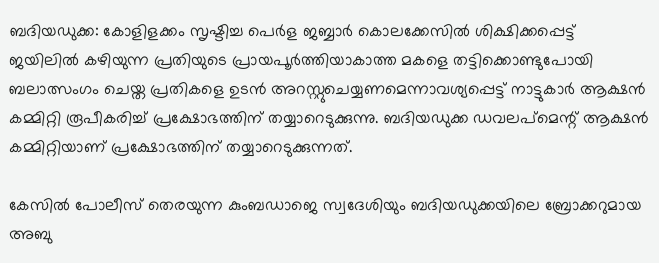ബദിയഡുക്ക: കോളിളക്കം സൃഷ്ടിച്ച പെര്‍ള ജബ്ബാര്‍ കൊലക്കേസില്‍ ശിക്ഷിക്കപ്പെട്ട് ജയിലില്‍ കഴിയുന്ന പ്രതിയുടെ പ്രായപൂര്‍ത്തിയാകാത്ത മകളെ തട്ടിക്കൊണ്ടുപോയി ബലാത്സംഗം ചെയ്ത പ്രതികളെ ഉടന്‍ അറസ്റ്റുചെയ്യണമെന്നാവശ്യപ്പെട്ട് നാട്ടുകാര്‍ ആക്ഷന്‍ കമ്മിറ്റി രൂപീകരിച്ച് പ്രക്ഷോഭത്തിന് തയ്യാറെടുക്കുന്നു. ബദിയഡുക്ക ഡവലപ്‌മെന്റ് ആക്ഷന്‍ കമ്മിറ്റിയാണ് പ്രക്ഷോഭത്തിന് തയ്യാറെടുക്കുന്നത്.

കേസില്‍ പോലീസ് തെരയുന്ന കുംബഡാജെ സ്വദേശിയും ബദിയഡുക്കയിലെ ബ്രോക്കറുമായ അബു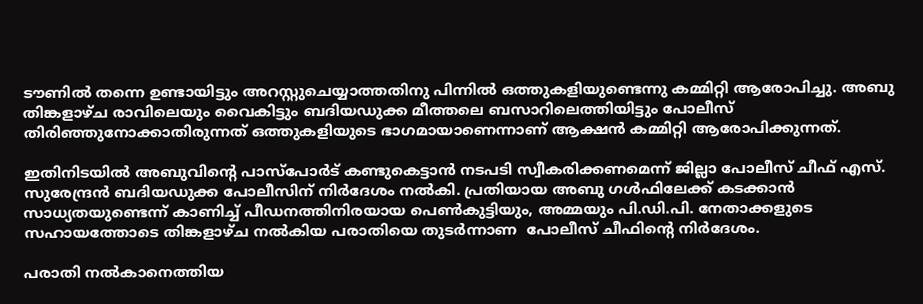ടൗണില്‍ തന്നെ ഉണ്ടായിട്ടും അറസ്റ്റുചെയ്യാത്തതിനു പിന്നില്‍ ഒത്തുകളിയുണ്ടെന്നു കമ്മിറ്റി ആരോപിച്ചു. അബു തിങ്കളാഴ്ച രാവിലെയും വൈകിട്ടും ബദിയഡുക്ക മീത്തലെ ബസാറിലെത്തിയിട്ടും പോലീസ് തിരിഞ്ഞുനോക്കാതിരുന്നത് ഒത്തുകളിയുടെ ഭാഗമായാണെന്നാണ് ആക്ഷന്‍ കമ്മിറ്റി ആരോപിക്കുന്നത്.

ഇതിനിടയില്‍ അബുവിന്റെ പാസ്‌പോര്‍ട് കണ്ടുകെട്ടാന്‍ നടപടി സ്വീകരിക്കണമെന്ന് ജില്ലാ പോലീസ് ചീഫ് എസ്. സുരേന്ദ്രന്‍ ബദിയഡുക്ക പോലീസിന് നിര്‍ദേശം നല്‍കി. പ്രതിയായ അബു ഗള്‍ഫിലേക്ക് കടക്കാന്‍ സാധ്യതയുണ്ടെന്ന് കാണിച്ച് പീഡനത്തിനിരയായ പെണ്‍കുട്ടിയും, അമ്മയും പി.ഡി.പി. നേതാക്കളുടെ സഹായത്തോടെ തിങ്കളാഴ്ച നല്‍കിയ പരാതിയെ തുടര്‍ന്നാണ  പോലീസ് ചീഫിന്റെ നിര്‍ദേശം.

പരാതി നല്‍കാനെത്തിയ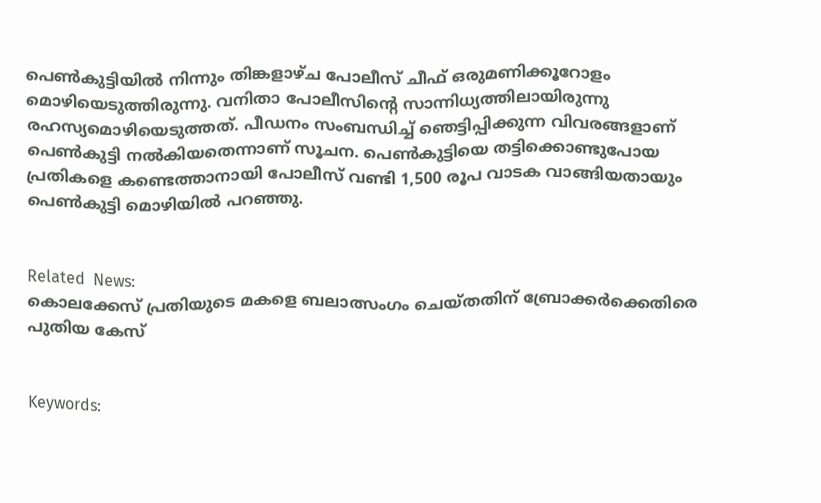പെണ്‍കുട്ടിയില്‍ നിന്നും തിങ്കളാഴ്ച പോലീസ് ചീഫ് ഒരുമണിക്കൂറോളം മൊഴിയെടുത്തിരുന്നു. വനിതാ പോലീസിന്റെ സാന്നിധ്യത്തിലായിരുന്നു രഹസ്യമൊഴിയെടുത്തത്. പീഡനം സംബന്ധിച്ച് ഞെട്ടിപ്പിക്കുന്ന വിവരങ്ങളാണ് പെണ്‍കുട്ടി നല്‍കിയതെന്നാണ് സൂചന. പെണ്‍കുട്ടിയെ തട്ടിക്കൊണ്ടുപോയ പ്രതികളെ കണ്ടെത്താനായി പോലീസ് വണ്ടി 1,500 രൂപ വാടക വാങ്ങിയതായും പെണ്‍കുട്ടി മൊഴിയില്‍ പറഞ്ഞു.


Related  News:
കൊലക്കേസ് പ്രതിയുടെ മകളെ ബലാത്സംഗം ചെയ്തതിന് ബ്രോക്കര്‍ക്കെതിരെ പുതിയ കേസ്


Keywords: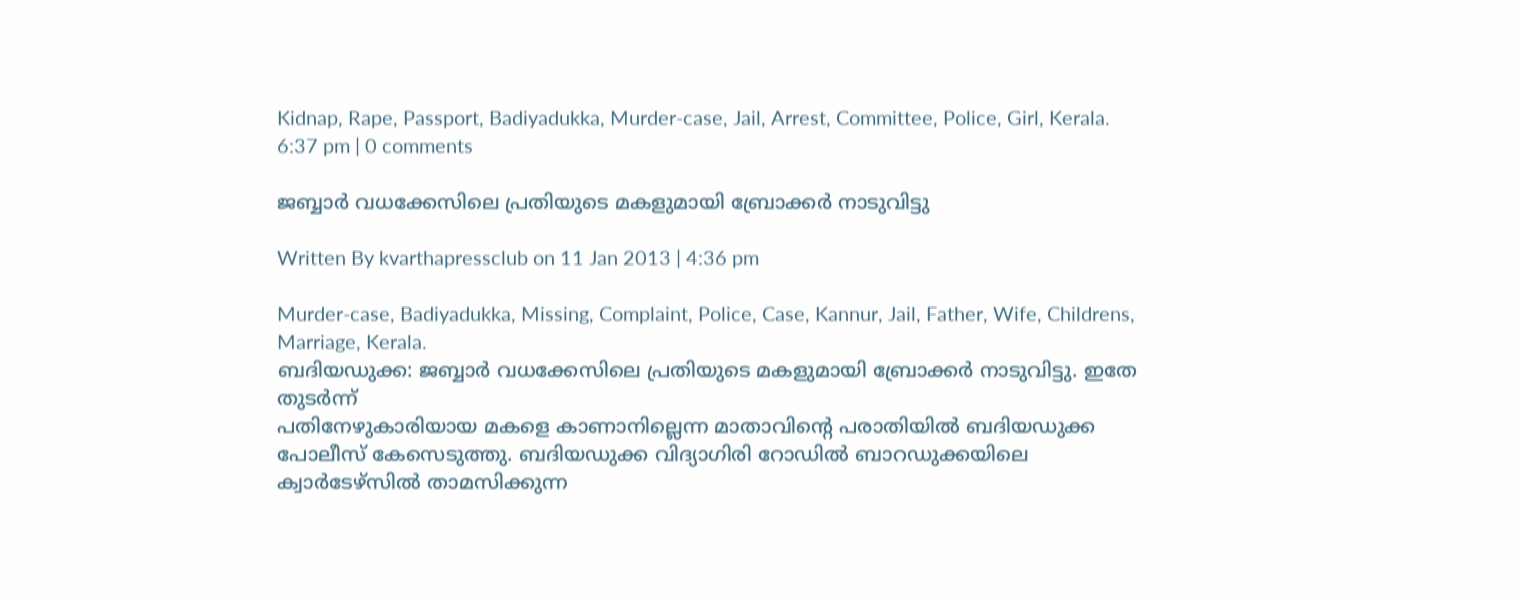Kidnap, Rape, Passport, Badiyadukka, Murder-case, Jail, Arrest, Committee, Police, Girl, Kerala.
6:37 pm | 0 comments

ജബ്ബാര്‍ വധക്കേസിലെ പ്രതിയുടെ മകളുമായി ബ്രോക്കര്‍ നാടുവിട്ടു

Written By kvarthapressclub on 11 Jan 2013 | 4:36 pm

Murder-case, Badiyadukka, Missing, Complaint, Police, Case, Kannur, Jail, Father, Wife, Childrens, Marriage, Kerala.
ബദിയഡുക്ക: ജബ്ബാര്‍ വധക്കേസിലെ പ്രതിയുടെ മകളുമായി ബ്രോക്കര്‍ നാടുവിട്ടു. ഇതേ തുടര്‍ന്ന്
പതിനേഴുകാരിയായ മകളെ കാണാനില്ലെന്ന മാതാവിന്റെ പരാതിയില്‍ ബദിയഡുക്ക പോലീസ് കേസെടുത്തു. ബദിയഡുക്ക വിദ്യാഗിരി റോഡില്‍ ബാറഡുക്കയിലെ ക്വാര്‍ടേഴ്‌സില്‍ താമസിക്കുന്ന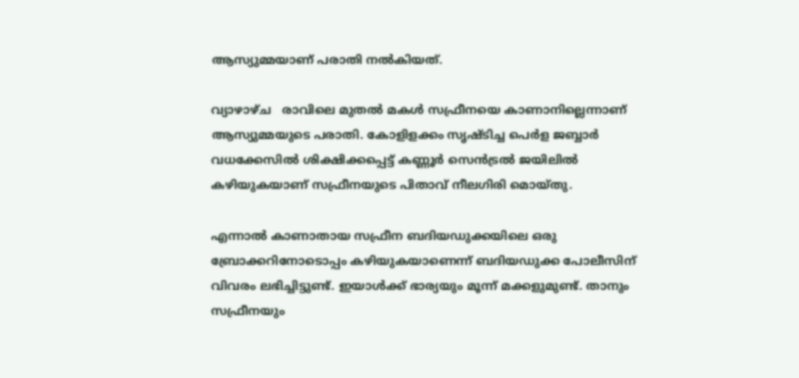ആസ്യുമ്മയാണ് പരാതി നല്‍കിയത്.

വ്യാഴാഴ്ച   രാവിലെ മുതല്‍ മകള്‍ സഫ്രീനയെ കാണാനില്ലെന്നാണ് ആസ്യുമ്മയുടെ പരാതി. കോളിളക്കം സൃഷ്ടിച്ച പെര്‍ള ജബ്ബാര്‍ വധക്കേസില്‍ ശിക്ഷിക്കപ്പെട്ട് കണ്ണൂര്‍ സെന്‍ട്രല്‍ ജയിലില്‍ കഴിയുകയാണ് സഫ്രീനയുടെ പിതാവ് നീലഗിരി മൊയ്തു.

എന്നാല്‍ കാണാതായ സഫ്രീന ബദിയഡുക്കയിലെ ഒരു ബ്രോക്കറിനോടൊപ്പം കഴിയുകയാണെന്ന് ബദിയഡുക്ക പോലീസിന് വിവരം ലഭിച്ചിട്ടുണ്ട്. ഇയാള്‍ക്ക് ഭാര്യയും മൂന്ന് മക്കളുമുണ്ട്. താനും സഫ്രീനയും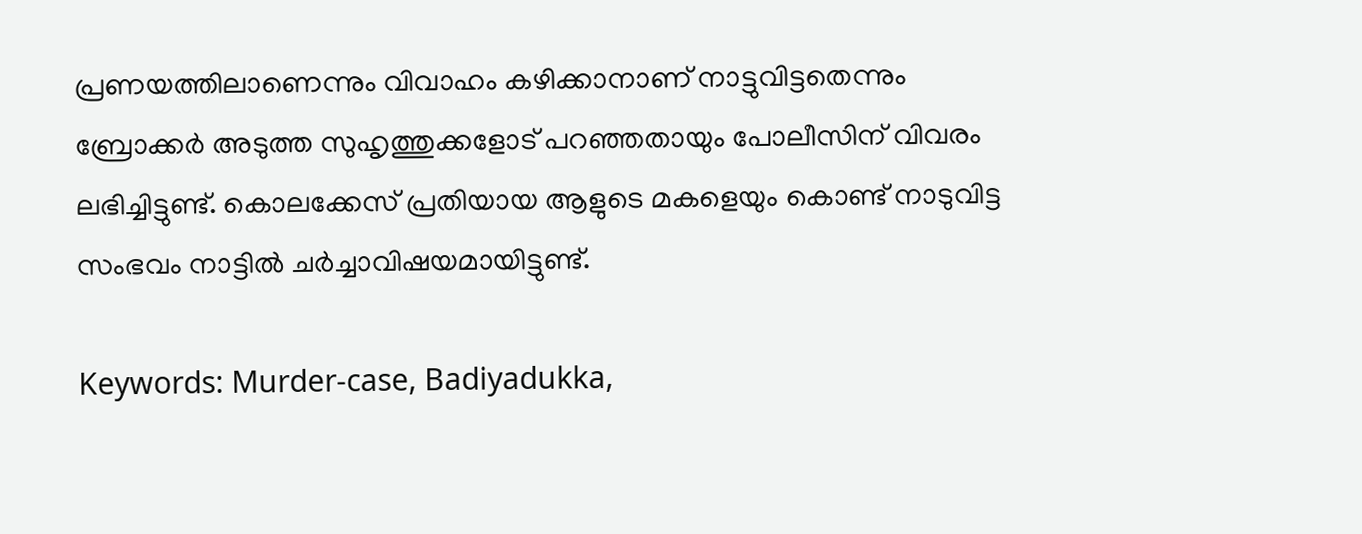പ്രണയത്തിലാണെന്നും വിവാഹം കഴിക്കാനാണ് നാട്ടുവിട്ടതെന്നും ബ്രോക്കര്‍ അടുത്ത സുഹൃത്തുക്കളോട് പറഞ്ഞതായും പോലീസിന് വിവരം ലഭിച്ചിട്ടുണ്ട്. കൊലക്കേസ് പ്രതിയായ ആളുടെ മകളെയും കൊണ്ട് നാടുവിട്ട സംഭവം നാട്ടില്‍ ചര്‍ച്ചാവിഷയമായിട്ടുണ്ട്.

Keywords: Murder-case, Badiyadukka,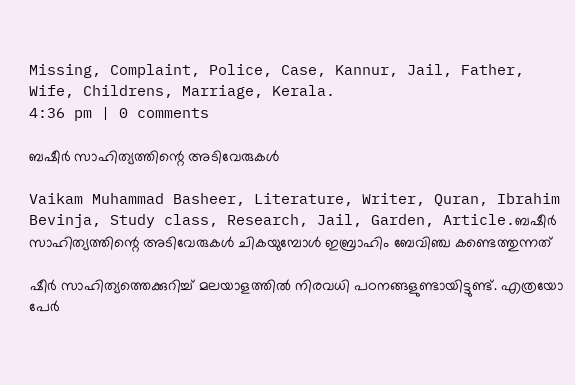Missing, Complaint, Police, Case, Kannur, Jail, Father, Wife, Childrens, Marriage, Kerala.
4:36 pm | 0 comments

ബഷീര്‍ സാഹിത്യത്തിന്റെ അടിവേരുകള്‍

Vaikam Muhammad Basheer, Literature, Writer, Quran, Ibrahim Bevinja, Study class, Research, Jail, Garden, Article.ബഷീര്‍ സാഹിത്യത്തിന്റെ അടിവേരുകള്‍ ചികയുമ്പോള്‍ ഇബ്രാഹിം ബേവിഞ്ച കണ്ടെത്തുന്നത്

ഷീര്‍ സാഹിത്യത്തെക്കുറിച്ച് മലയാളത്തില്‍ നിരവധി പഠനങ്ങളുണ്ടായിട്ടുണ്ട്. എത്രയോ പേര്‍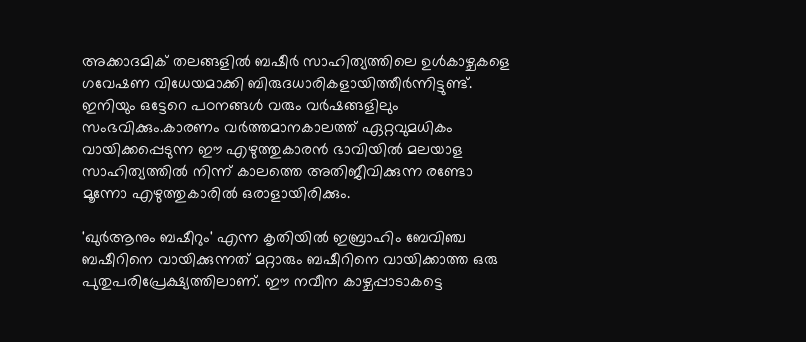അക്കാദമിക് തലങ്ങളില്‍ ബഷീര്‍ സാഹിത്യത്തിലെ ഉള്‍കാഴ്ചകളെ ഗവേഷണ വിധേയമാക്കി ബിരുദധാരികളായിത്തീര്‍ന്നിട്ടുണ്ട്. ഇനിയും ഒട്ടേറെ പഠനങ്ങള്‍ വരും വര്‍ഷങ്ങളിലും സംഭവിക്കും.കാരണം വര്‍ത്തമാനകാലത്ത് ഏറ്റവുമധികം വായിക്കപ്പെടുന്ന ഈ എഴുത്തുകാരന്‍ ഭാവിയില്‍ മലയാള സാഹിത്യത്തില്‍ നിന്ന് കാലത്തെ അതിജീവിക്കുന്ന രണ്ടോ മൂന്നോ എഴുത്തുകാരില്‍ ഒരാളായിരിക്കും.

'ഖുര്‍ആനും ബഷീറും' എന്ന കൃതിയില്‍ ഇബ്രാഹിം ബേവിഞ്ച ബഷീറിനെ വായിക്കുന്നത് മറ്റാരും ബഷീറിനെ വായിക്കാത്ത ഒരു പുതുപരിപ്രേക്ഷ്യത്തിലാണ്. ഈ നവീന കാഴ്ചപ്പാടാകട്ടെ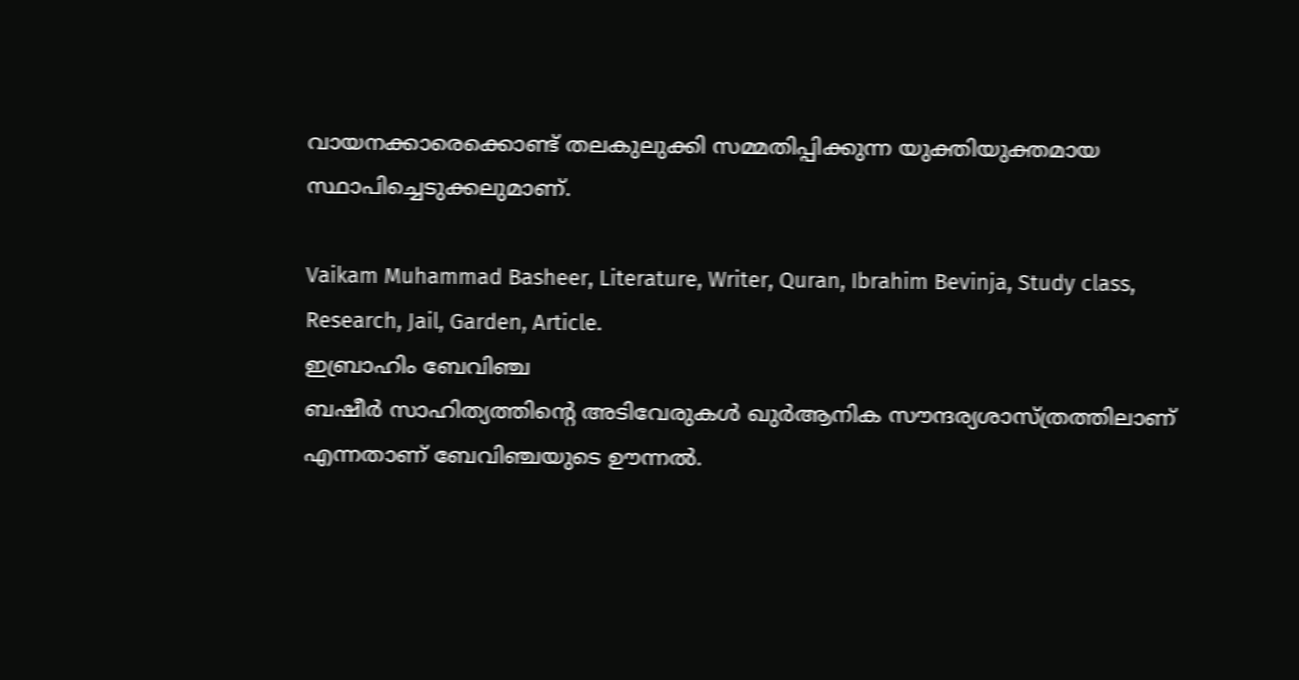വായനക്കാരെക്കൊണ്ട് തലകുലുക്കി സമ്മതിപ്പിക്കുന്ന യുക്തിയുക്തമായ സ്ഥാപിച്ചെടുക്കലുമാണ്.

Vaikam Muhammad Basheer, Literature, Writer, Quran, Ibrahim Bevinja, Study class, Research, Jail, Garden, Article.
ഇബ്രാഹിം ബേവിഞ്ച
ബഷീര്‍ സാഹിത്യത്തിന്റെ അടിവേരുകള്‍ ഖുര്‍ആനിക സൗന്ദര്യശാസ്ത്രത്തിലാണ് എന്നതാണ് ബേവിഞ്ചയുടെ ഊന്നല്‍.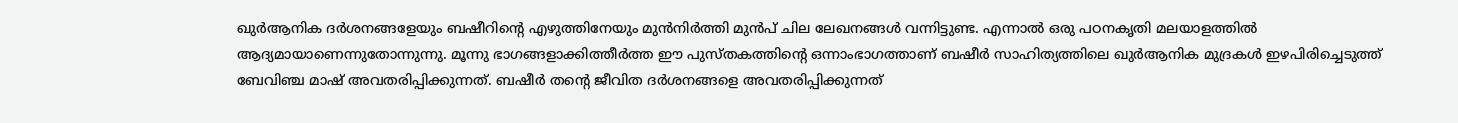ഖുര്‍ആനിക ദര്‍ശനങ്ങളേയും ബഷീറിന്റെ എഴുത്തിനേയും മുന്‍നിര്‍ത്തി മുന്‍പ് ചില ലേഖനങ്ങള്‍ വന്നിട്ടുണ്ട. എന്നാല്‍ ഒരു പഠനകൃതി മലയാളത്തില്‍ ആദ്യമായാണെന്നുതോന്നുന്നു. മൂന്നു ഭാഗങ്ങളാക്കിത്തീര്‍ത്ത ഈ പുസ്തകത്തിന്റെ ഒന്നാംഭാഗത്താണ് ബഷീര്‍ സാഹിത്യത്തിലെ ഖുര്‍ആനിക മുദ്രകള്‍ ഇഴപിരിച്ചെടുത്ത് ബേവിഞ്ച മാഷ് അവതരിപ്പിക്കുന്നത്. ബഷീര്‍ തന്റെ ജീവിത ദര്‍ശനങ്ങളെ അവതരിപ്പിക്കുന്നത്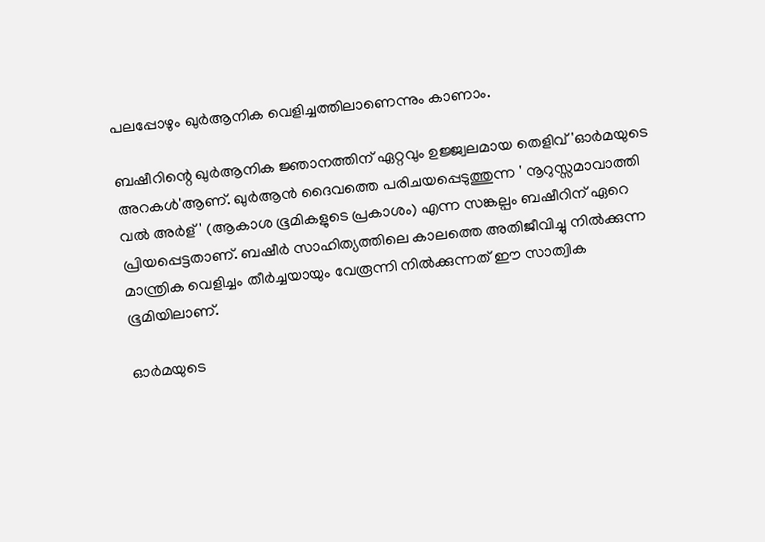പലപ്പോഴും ഖുര്‍ആനിക വെളിച്ചത്തിലാണെന്നും കാണാം.

ബഷീറിന്റെ ഖുര്‍ആനിക ജ്ഞാനത്തിന് ഏറ്റവും ഉജ്ജ്വലമായ തെളിവ് 'ഓര്‍മയുടെ അറകള്‍'ആണ്. ഖുര്‍ആന്‍ ദൈവത്തെ പരിചയപ്പെടുത്തുന്ന ' നൂറുസ്സമാവാത്തി വല്‍ അര്‍ള്' (ആകാശ ഭൂമികളുടെ പ്രകാശം) എന്ന സങ്കല്പം ബഷീറിന് ഏറെ പ്രിയപ്പെട്ടതാണ്. ബഷീര്‍ സാഹിത്യത്തിലെ കാലത്തെ അതിജീവിച്ചു നില്‍ക്കുന്ന മാന്ത്രിക വെളിച്ചം തീര്‍ച്ചയായും വേരൂന്നി നില്‍ക്കുന്നത് ഈ സാത്വിക ഭൂമിയിലാണ്.

ഓര്‍മയുടെ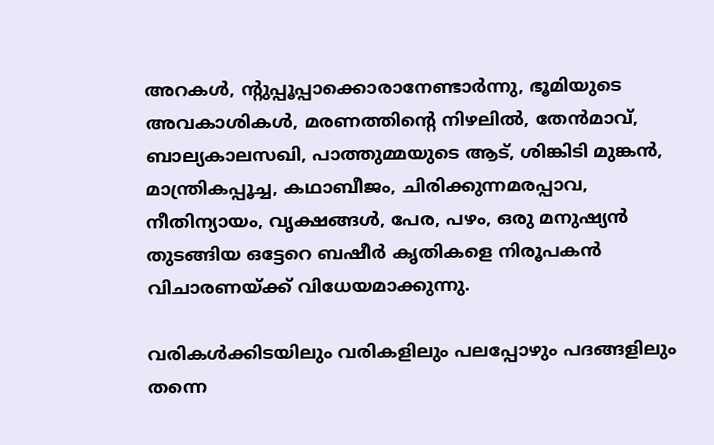അറകള്‍, ന്റുപ്പൂപ്പാക്കൊരാനേണ്ടാര്‍ന്നു, ഭൂമിയുടെ അവകാശികള്‍, മരണത്തിന്റെ നിഴലില്‍, തേന്‍മാവ്, ബാല്യകാലസഖി, പാത്തുമ്മയുടെ ആട്, ശിങ്കിടി മുങ്കന്‍, മാന്ത്രികപ്പൂച്ച, കഥാബീജം, ചിരിക്കുന്നമരപ്പാവ, നീതിന്യായം, വൃക്ഷങ്ങള്‍, പേര, പഴം, ഒരു മനുഷ്യന്‍ തുടങ്ങിയ ഒട്ടേറെ ബഷീര്‍ കൃതികളെ നിരൂപകന്‍ വിചാരണയ്ക്ക് വിധേയമാക്കുന്നു.

വരികള്‍ക്കിടയിലും വരികളിലും പലപ്പോഴും പദങ്ങളിലും തന്നെ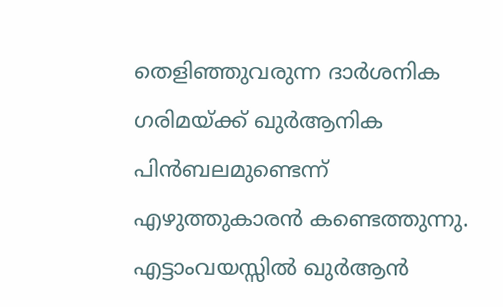തെളിഞ്ഞുവരുന്ന ദാര്‍ശനിക ഗരിമയ്ക്ക് ഖുര്‍ആനിക പിന്‍ബലമുണ്ടെന്ന് എഴുത്തുകാരന്‍ കണ്ടെത്തുന്നു. എട്ടാംവയസ്സില്‍ ഖുര്‍ആന്‍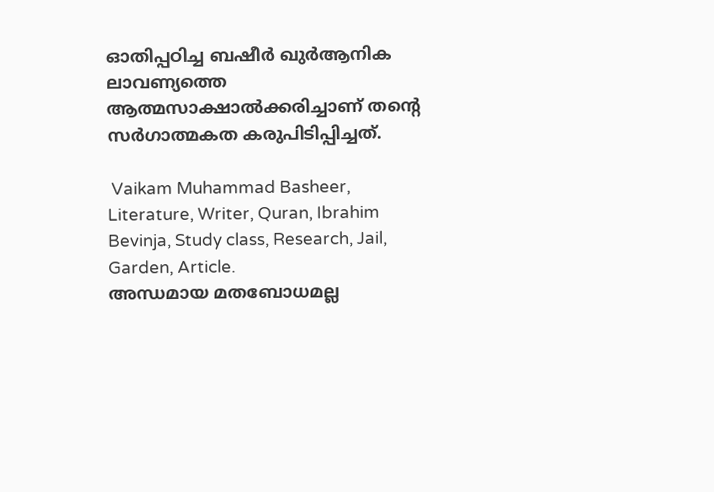ഓതിപ്പഠിച്ച ബഷീര്‍ ഖുര്‍ആനിക ലാവണ്യത്തെ ആത്മസാക്ഷാല്‍ക്കരിച്ചാണ് തന്റെ സര്‍ഗാത്മകത കരുപിടിപ്പിച്ചത്.

 Vaikam Muhammad Basheer, Literature, Writer, Quran, Ibrahim Bevinja, Study class, Research, Jail, Garden, Article.
അന്ധമായ മതബോധമല്ല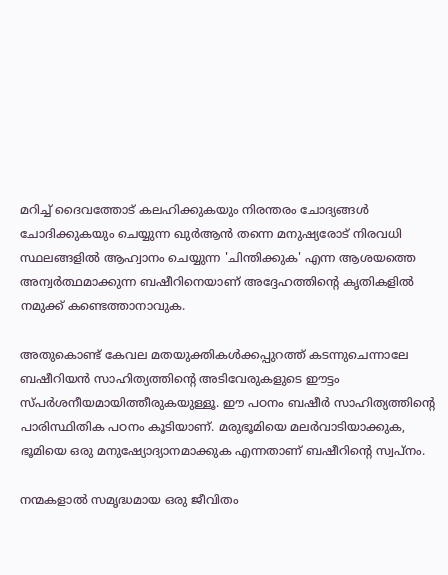മറിച്ച് ദൈവത്തോട് കലഹിക്കുകയും നിരന്തരം ചോദ്യങ്ങള്‍ ചോദിക്കുകയും ചെയ്യുന്ന ഖുര്‍ആന്‍ തന്നെ മനുഷ്യരോട് നിരവധി സ്ഥലങ്ങളില്‍ ആഹ്വാനം ചെയ്യുന്ന 'ചിന്തിക്കുക' എന്ന ആശയത്തെ അന്വര്‍ത്ഥമാക്കുന്ന ബഷീറിനെയാണ് അദ്ദേഹത്തിന്റെ കൃതികളില്‍ നമുക്ക് കണ്ടെത്താനാവുക.

അതുകൊണ്ട് കേവല മതയുക്തികള്‍ക്കപ്പുറത്ത് കടന്നുചെന്നാലേ ബഷീറിയന്‍ സാഹിത്യത്തിന്റെ അടിവേരുകളുടെ ഈട്ടം സ്പര്‍ശനീയമായിത്തീരുകയുള്ളൂ. ഈ പഠനം ബഷീര്‍ സാഹിത്യത്തിന്റെ പാരിസ്ഥിതിക പഠനം കൂടിയാണ്. മരുഭൂമിയെ മലര്‍വാടിയാക്കുക, ഭൂമിയെ ഒരു മനുഷ്യോദ്യാനമാക്കുക എന്നതാണ് ബഷീറിന്റെ സ്വപ്നം.

നന്മകളാല്‍ സമൃദ്ധമായ ഒരു ജീവിതം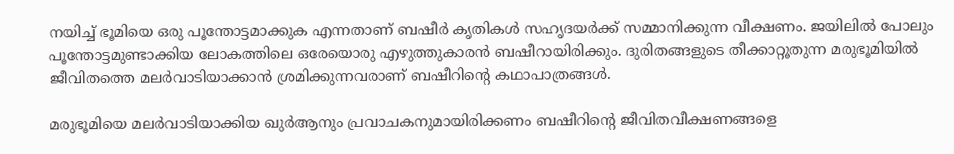നയിച്ച് ഭൂമിയെ ഒരു പൂന്തോട്ടമാക്കുക എന്നതാണ് ബഷീര്‍ കൃതികള്‍ സഹൃദയര്‍ക്ക് സമ്മാനിക്കുന്ന വീക്ഷണം. ജയിലില്‍ പോലും പൂന്തോട്ടമുണ്ടാക്കിയ ലോകത്തിലെ ഒരേയൊരു എഴുത്തുകാരന്‍ ബഷീറായിരിക്കും. ദുരിതങ്ങളുടെ തീക്കാറ്റൂതുന്ന മരുഭൂമിയില്‍ ജീവിതത്തെ മലര്‍വാടിയാക്കാന്‍ ശ്രമിക്കുന്നവരാണ് ബഷീറിന്റെ കഥാപാത്രങ്ങള്‍.

മരുഭൂമിയെ മലര്‍വാടിയാക്കിയ ഖുര്‍ആനും പ്രവാചകനുമായിരിക്കണം ബഷീറിന്റെ ജീവിതവീക്ഷണങ്ങളെ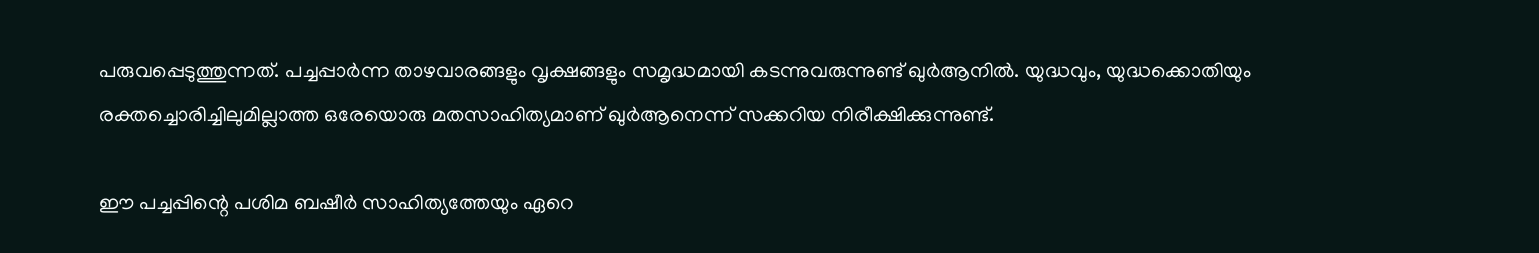പരുവപ്പെടുത്തുന്നത്. പച്ചപ്പാര്‍ന്ന താഴവാരങ്ങളും വൃക്ഷങ്ങളും സമൃദ്ധമായി കടന്നുവരുന്നുണ്ട് ഖുര്‍ആനില്‍. യുദ്ധവും, യുദ്ധക്കൊതിയും രക്തച്ചൊരിച്ചിലുമില്ലാത്ത ഒരേയൊരു മതസാഹിത്യമാണ് ഖുര്‍ആനെന്ന് സക്കറിയ നിരീക്ഷിക്കുന്നുണ്ട്.

ഈ പച്ചപ്പിന്റെ പശിമ ബഷീര്‍ സാഹിത്യത്തേയും ഏറെ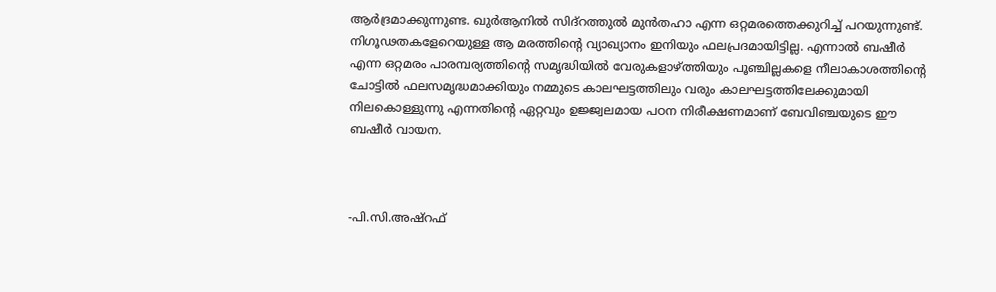ആര്‍ദ്രമാക്കുന്നുണ്ട. ഖുര്‍ആനില്‍ സിദ്‌റത്തുല്‍ മുന്‍തഹാ എന്ന ഒറ്റമരത്തെക്കുറിച്ച് പറയുന്നുണ്ട്. നിഗൂഢതകളേറെയുള്ള ആ മരത്തിന്റെ വ്യാഖ്യാനം ഇനിയും ഫലപ്രദമായിട്ടില്ല. എന്നാല്‍ ബഷീര്‍ എന്ന ഒറ്റമരം പാരമ്പര്യത്തിന്റെ സമൃദ്ധിയില്‍ വേരുകളാഴ്ത്തിയും പൂഞ്ചില്ലകളെ നീലാകാശത്തിന്റെ ചോട്ടില്‍ ഫലസമൃദ്ധമാക്കിയും നമ്മുടെ കാലഘട്ടത്തിലും വരും കാലഘട്ടത്തിലേക്കുമായി നിലകൊള്ളുന്നു എന്നതിന്റെ ഏറ്റവും ഉജ്ജ്വലമായ പഠന നിരീക്ഷണമാണ് ബേവിഞ്ചയുടെ ഈ ബഷീര്‍ വായന.



-പി.സി.അഷ്‌റഫ്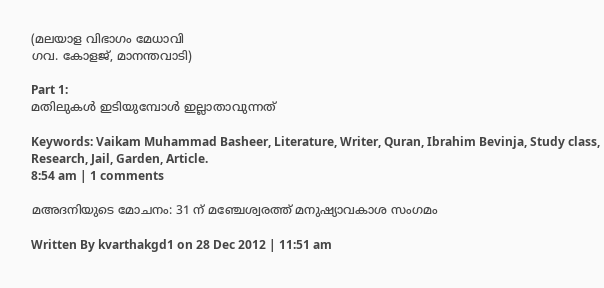(മലയാള വിഭാഗം മേധാവി
ഗവ. കോളജ്, മാനന്തവാടി)

Part 1:
മതിലുകള്‍ ഇടിയുമ്പോള്‍ ഇല്ലാതാവുന്നത്

Keywords: Vaikam Muhammad Basheer, Literature, Writer, Quran, Ibrahim Bevinja, Study class, Research, Jail, Garden, Article.
8:54 am | 1 comments

മഅദനിയുടെ മോചനം: 31 ന് മഞ്ചേശ്വരത്ത് മനുഷ്യാവകാശ സംഗമം

Written By kvarthakgd1 on 28 Dec 2012 | 11:51 am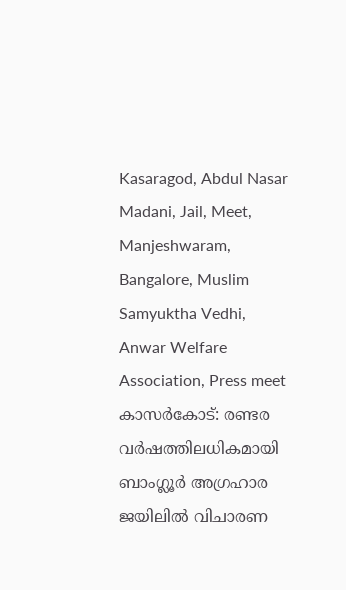Kasaragod, Abdul Nasar Madani, Jail, Meet, Manjeshwaram, Bangalore, Muslim Samyuktha Vedhi, Anwar Welfare Association, Press meet
കാസര്‍കോട്: രണ്ടര വര്‍ഷത്തിലധികമായി ബാംഗ്ലൂര്‍ അഗ്രഹാര ജയിലില്‍ വിചാരണ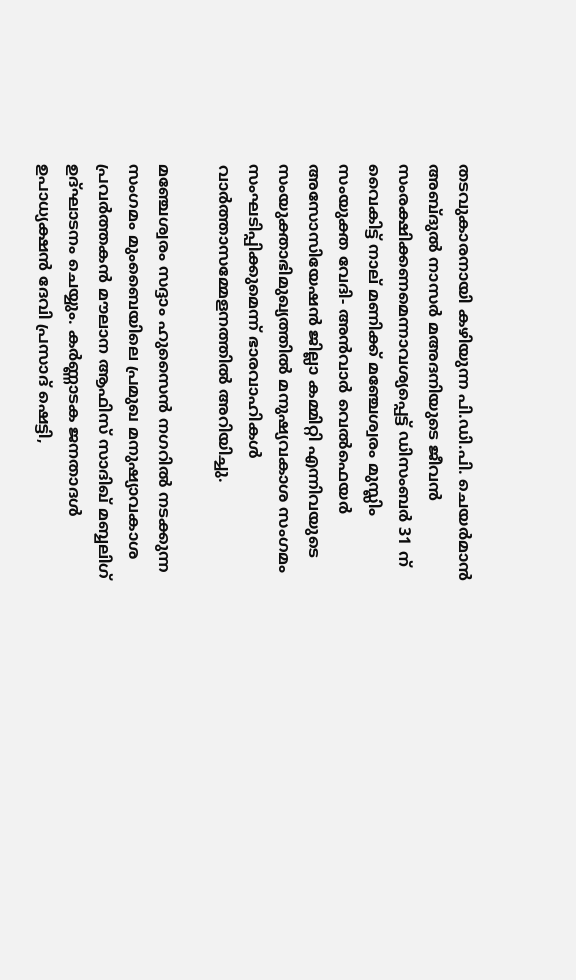തടവുകാരനായി കഴിയുന്ന പി.ഡി.പി. ചെയര്‍മാന്‍ അബ്ദുല്‍ നാസര്‍ മഅദനിയുടെ ജീവന്‍ സംരക്ഷിക്കണമെന്നാവശ്യപ്പെട്ട് ഡിസംബര്‍ 31 ന് വൈകിട്ട് നാല് മണിക്ക് മഞ്ചേശ്വരം മുസ്ലിം സംയുക്ത വേദി- അന്‍വാര്‍ വെല്‍ഫെയര്‍ അസോസിയേഷന്‍ ജില്ലാ കമ്മിറ്റി എന്നിവയുടെ സംയുക്താഭിമുഖ്യത്തില്‍ മനുഷ്യവകാശ സംഗമം സംഘടിപ്പിക്കുമെന്ന് ഭാരവാഹികള്‍ വാര്‍ത്താസമ്മേളനത്തില്‍ അറിയിച്ചു.

മഞ്ചേശ്വരം സദ്ദാം ഹുസൈന്‍ നഗറില്‍ നടക്കുന്ന സംഗമം മുംബൈയിലെ പ്രമുഖ മനുഷ്യാവകാശ പ്രവര്‍ത്തകന്‍ മൗലാന ആഫിസ് സാദിഖ് മബ്ബലിഗ് ഉദ്ഘാടനം ചെയ്യും. കര്‍ണ്ണാടക ജനതാദള്‍ ഉപാധ്യക്ഷന്‍ ദേവി പ്രസാദ് ഷെട്ടി,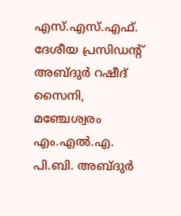എസ്.എസ്.എഫ്. ദേശീയ പ്രസിഡന്റ് അബ്ദുര്‍ റഷീദ് സൈനി, മഞ്ചേശ്വരം എം.എല്‍.എ. പി.ബി. അബ്ദുര്‍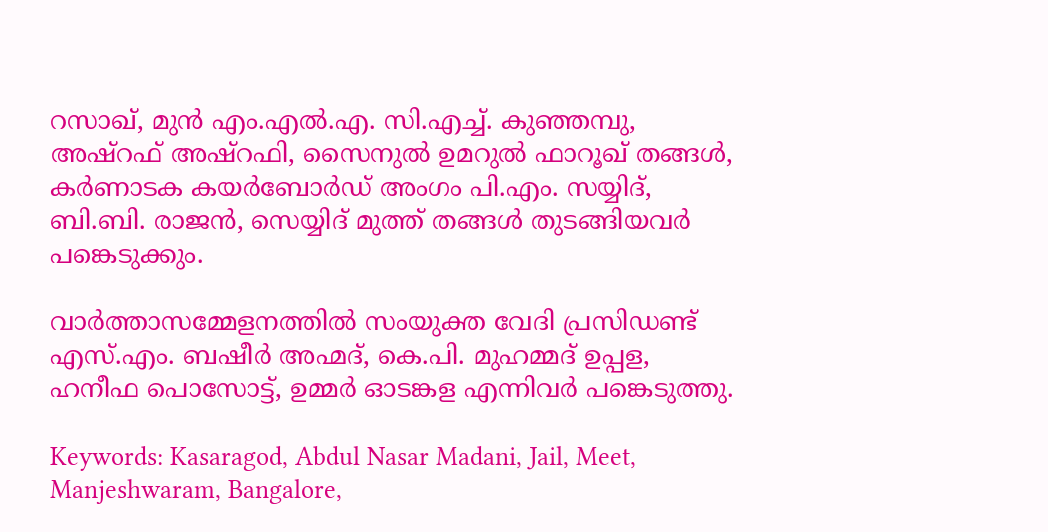റസാഖ്, മുന്‍ എം.എല്‍.എ. സി.എച്ച്. കുഞ്ഞമ്പു, അഷ്‌റഫ് അഷ്‌റഫി, സൈനുല്‍ ഉമറുല്‍ ഫാറൂഖ് തങ്ങള്‍, കര്‍ണാടക കയര്‍ബോര്‍ഡ് അംഗം പി.എം. സയ്യിദ്, ബി.ബി. രാജന്‍, സെയ്യിദ് മുത്ത് തങ്ങള്‍ തുടങ്ങിയവര്‍ പങ്കെടുക്കും.

വാര്‍ത്താസമ്മേളനത്തില്‍ സംയുക്ത വേദി പ്രസിഡണ്ട് എസ്.എം. ബഷീര്‍ അഹ്മദ്, കെ.പി. മുഹമ്മദ് ഉപ്പള, ഹനീഫ പൊസോട്ട്, ഉമ്മര്‍ ഓടങ്കള എന്നിവര്‍ പങ്കെടുത്തു.

Keywords: Kasaragod, Abdul Nasar Madani, Jail, Meet, Manjeshwaram, Bangalore,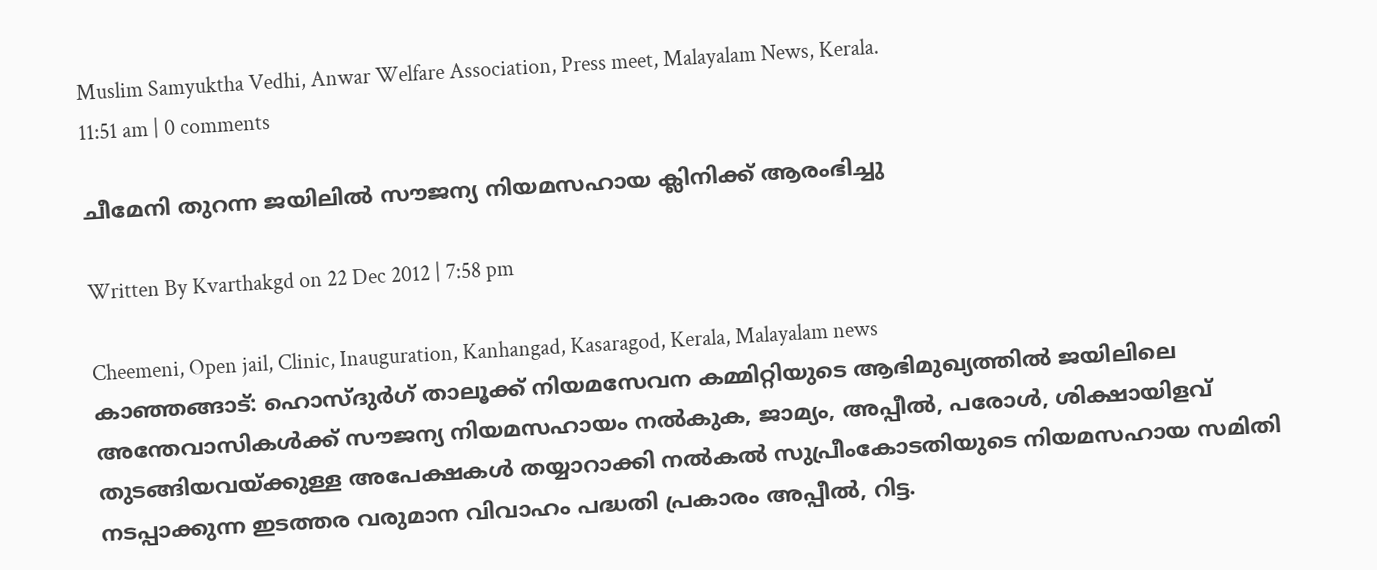Muslim Samyuktha Vedhi, Anwar Welfare Association, Press meet, Malayalam News, Kerala.
11:51 am | 0 comments

ചീമേനി തുറന്ന ജയിലില്‍ സൗജന്യ നിയമസഹായ ക്ലിനിക്ക് ആരംഭിച്ചു

Written By Kvarthakgd on 22 Dec 2012 | 7:58 pm

Cheemeni, Open jail, Clinic, Inauguration, Kanhangad, Kasaragod, Kerala, Malayalam news
കാഞ്ഞങ്ങാട്: ഹൊസ്ദുര്‍ഗ് താലൂക്ക് നിയമസേവന കമ്മിറ്റിയുടെ ആഭിമുഖ്യത്തില്‍ ജയിലിലെ അന്തേവാസികള്‍ക്ക് സൗജന്യ നിയമസഹായം നല്‍കുക, ജാമ്യം, അപ്പീല്‍, പരോള്‍, ശിക്ഷായിളവ് തുടങ്ങിയവയ്ക്കുള്ള അപേക്ഷകള്‍ തയ്യാറാക്കി നല്‍കല്‍ സുപ്രീംകോടതിയുടെ നിയമസഹായ സമിതി നടപ്പാക്കുന്ന ഇടത്തര വരുമാന വിവാഹം പദ്ധതി പ്രകാരം അപ്പീല്‍, റിട്ട.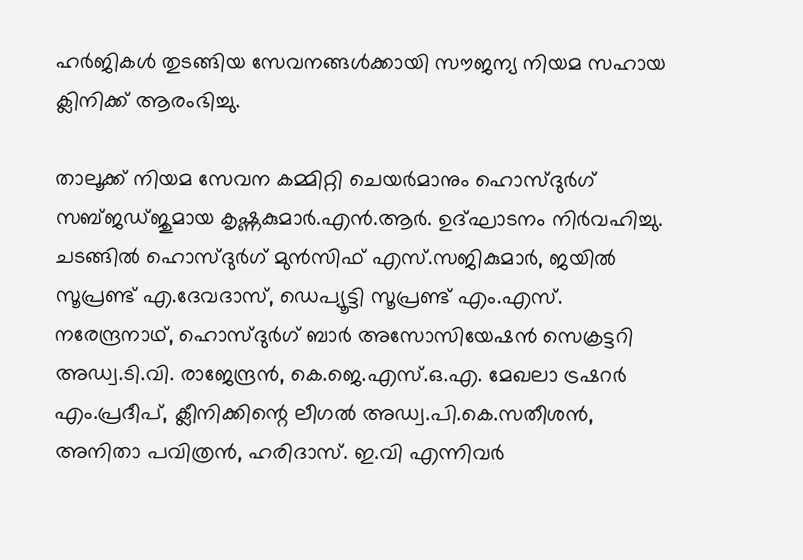ഹര്‍ജികള്‍ തുടങ്ങിയ സേവനങ്ങള്‍ക്കായി സൗജന്യ നിയമ സഹായ ക്ലിനിക്ക് ആരംഭിച്ചു.

താലൂക്ക് നിയമ സേവന കമ്മിറ്റി ചെയര്‍മാനും ഹൊസ്ദുര്‍ഗ് സബ്ജഡ്ജുമായ കൃഷ്ണകുമാര്‍.എന്‍.ആര്‍. ഉദ്ഘാടനം നിര്‍വഹിച്ചു. ചടങ്ങില്‍ ഹൊസ്ദുര്‍ഗ് മുന്‍സിഫ് എസ്.സജികുമാര്‍, ജയില്‍ സൂപ്രണ്ട് എ.ദേവദാസ്, ഡെപ്യൂട്ടി സൂപ്രണ്ട് എം.എസ്. നരേന്ദ്രനാഥ്, ഹൊസ്ദുര്‍ഗ് ബാര്‍ അസോസിയേഷന്‍ സെക്രട്ടറി അഡ്വ.ടി.വി. രാജേന്ദ്രന്‍, കെ.ജെ.എസ്.ഒ.എ. മേഖലാ ട്രഷറര്‍ എം.പ്രദീപ്, ക്ലീനിക്കിന്റെ ലീഗല്‍ അഡ്വ.പി.കെ.സതീശന്‍, അനിതാ പവിത്രന്‍, ഹരിദാസ്. ഇ.വി എന്നിവര്‍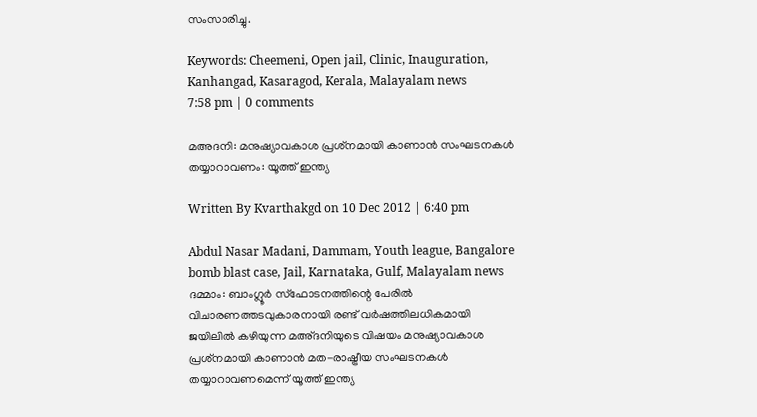സംസാരിച്ചു.

Keywords: Cheemeni, Open jail, Clinic, Inauguration, Kanhangad, Kasaragod, Kerala, Malayalam news
7:58 pm | 0 comments

മഅദനി: മനുഷ്യാവകാശ പ്രശ്‌നമായി കാണാന്‍ സംഘടനകള്‍ തയ്യാറാവണം: യൂത്ത് ഇന്ത്യ

Written By Kvarthakgd on 10 Dec 2012 | 6:40 pm

Abdul Nasar Madani, Dammam, Youth league, Bangalore bomb blast case, Jail, Karnataka, Gulf, Malayalam news
ദമ്മാം: ബാംഗ്ലൂര്‍ സ്‌ഫോടനത്തിന്റെ പേരില്‍ വിചാരണത്തടവുകാരനായി രണ്ട് വര്‍ഷത്തിലധികമായി ജയിലില്‍ കഴിയുന്ന മഅ്ദനിയുടെ വിഷയം മനുഷ്യാവകാശ പ്രശ്‌നമായി കാണാന്‍ മത-രാഷ്ട്രീയ സംഘടനകള്‍ തയ്യാറാവണമെന്ന് യൂത്ത് ഇന്ത്യ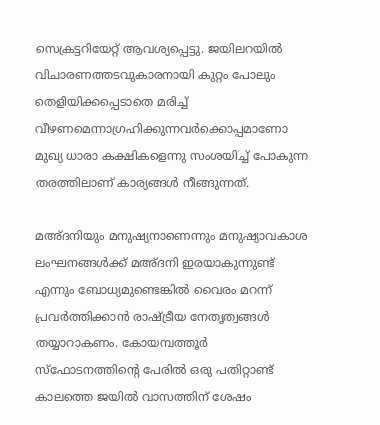സെക്രട്ടറിയേറ്റ് ആവശ്യപ്പെട്ടു. ജയിലറയില്‍ വിചാരണത്തടവുകാരനായി കുറ്റം പോലും തെളിയിക്കപ്പെടാതെ മരിച്ച് വീഴണമെന്നാഗ്രഹിക്കുന്നവര്‍ക്കൊപ്പമാണോ മുഖ്യ ധാരാ കക്ഷികളെന്നു സംശയിച്ച് പോകുന്ന തരത്തിലാണ് കാര്യങ്ങള്‍ നീങ്ങുന്നത്.

മഅ്ദനിയും മനുഷ്യനാണെന്നും മനുഷ്യാവകാശ ലംഘനങ്ങള്‍ക്ക് മഅ്ദനി ഇരയാകുന്നുണ്ട് എന്നും ബോധ്യമുണ്ടെങ്കില്‍ വൈരം മറന്ന് പ്രവര്‍ത്തിക്കാന്‍ രാഷ്ട്രീയ നേതൃത്വങ്ങള്‍ തയ്യാറാകണം. കോയമ്പത്തൂര്‍ സ്‌ഫോടനത്തിന്റെ പേരില്‍ ഒരു പതിറ്റാണ്ട് കാലത്തെ ജയില്‍ വാസത്തിന് ശേഷം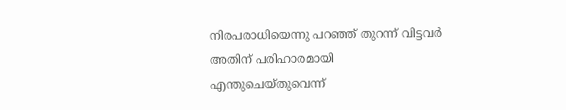നിരപരാധിയെന്നു പറഞ്ഞ് തുറന്ന് വിട്ടവര്‍ അതിന് പരിഹാരമായി എന്തുചെയ്തുവെന്ന്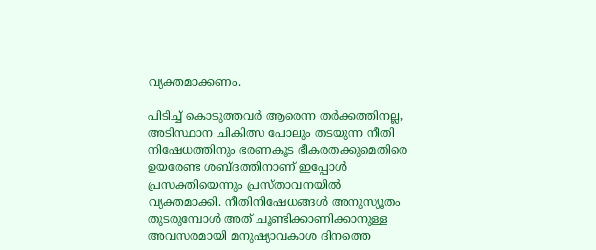വ്യക്തമാക്കണം.

പിടിച്ച് കൊടുത്തവര്‍ ആരെന്ന തര്‍ക്കത്തിനല്ല, അടിസ്ഥാന ചികിത്സ പോലും തടയുന്ന നീതി നിഷേധത്തിനും ഭരണകൂട ഭീകരതക്കുമെതിരെ ഉയരേണ്ട ശബ്ദത്തിനാണ് ഇപ്പോള്‍ പ്രസക്തിയെന്നും പ്രസ്താവനയില്‍ വ്യക്തമാക്കി. നീതിനിഷേധങ്ങള്‍ അനുസ്യൂതം തുടരുമ്പോള്‍ അത് ചൂണ്ടിക്കാണിക്കാനുള്ള അവസരമായി മനുഷ്യാവകാശ ദിനത്തെ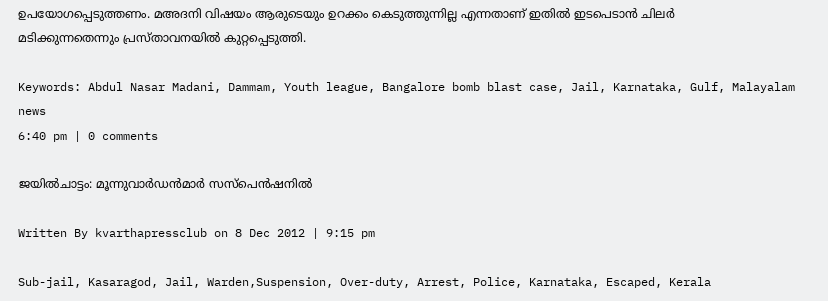ഉപയോഗപ്പെടുത്തണം. മഅദനി വിഷയം ആരുടെയും ഉറക്കം കെടുത്തുന്നില്ല എന്നതാണ് ഇതില്‍ ഇടപെടാന്‍ ചിലര്‍ മടിക്കുന്നതെന്നും പ്രസ്താവനയില്‍ കുറ്റപ്പെടുത്തി.

Keywords: Abdul Nasar Madani, Dammam, Youth league, Bangalore bomb blast case, Jail, Karnataka, Gulf, Malayalam news
6:40 pm | 0 comments

ജയില്‍ചാട്ടം: മൂന്നുവാര്‍ഡന്‍മാര്‍ സസ്‌പെന്‍ഷനില്‍

Written By kvarthapressclub on 8 Dec 2012 | 9:15 pm

Sub-jail, Kasaragod, Jail, Warden,Suspension, Over-duty, Arrest, Police, Karnataka, Escaped, Kerala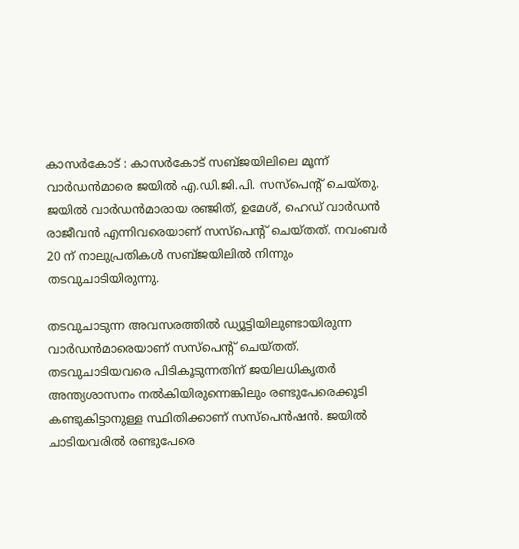കാസര്‍കോട് : കാസര്‍കോട് സബ്ജയിലിലെ മൂന്ന് വാര്‍ഡന്‍മാരെ ജയില്‍ എ.ഡി.ജി.പി. സസ്‌പെന്റ് ചെയ്തു. ജയില്‍ വാര്‍ഡന്‍മാരായ രഞ്ജിത്, ഉമേശ്, ഹെഡ് വാര്‍ഡന്‍ രാജീവന്‍ എന്നിവരെയാണ് സസ്‌പെന്റ് ചെയ്തത്. നവംബര്‍ 20 ന് നാലുപ്രതികള്‍ സബ്ജയിലില്‍ നിന്നും തടവുചാടിയിരുന്നു.

തടവുചാടുന്ന അവസരത്തില്‍ ഡ്യൂട്ടിയിലുണ്ടായിരുന്ന വാര്‍ഡന്‍മാരെയാണ് സസ്‌പെന്റ് ചെയ്തത്. തടവുചാടിയവരെ പിടികൂടുന്നതിന് ജയിലധികൃതര്‍ അന്ത്യശാസനം നല്‍കിയിരുന്നെങ്കിലും രണ്ടുപേരെക്കൂടി കണ്ടുകിട്ടാനുള്ള സ്ഥിതിക്കാണ് സസ്‌പെന്‍ഷന്‍. ജയില്‍ ചാടിയവരില്‍ രണ്ടുപേരെ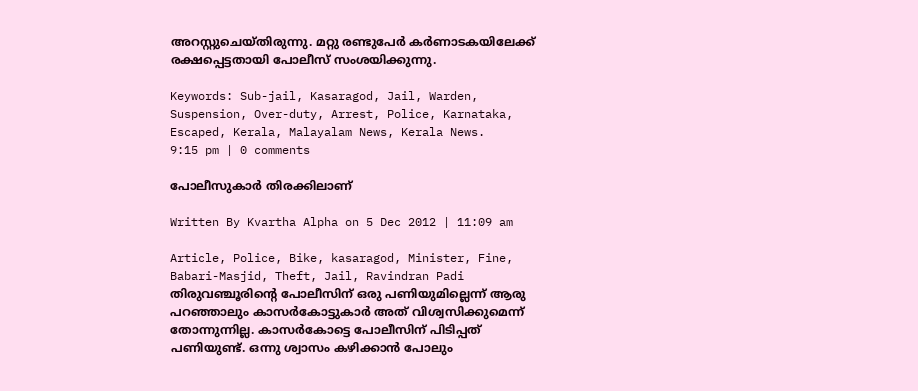അറസ്റ്റുചെയ്തിരുന്നു. മറ്റു രണ്ടുപേര്‍ കര്‍ണാടകയിലേക്ക് രക്ഷപ്പെട്ടതായി പോലീസ് സംശയിക്കുന്നു.

Keywords: Sub-jail, Kasaragod, Jail, Warden, Suspension, Over-duty, Arrest, Police, Karnataka, Escaped, Kerala, Malayalam News, Kerala News.
9:15 pm | 0 comments

പോലീസുകാര്‍ തിരക്കിലാണ്

Written By Kvartha Alpha on 5 Dec 2012 | 11:09 am

Article, Police, Bike, kasaragod, Minister, Fine, Babari-Masjid, Theft, Jail, Ravindran Padi
തിരുവഞ്ചൂരിന്റെ പോലീസിന് ഒരു പണിയുമില്ലെന്ന് ആരു പറഞ്ഞാലും കാസര്‍കോട്ടുകാര്‍ അത് വിശ്വസിക്കുമെന്ന് തോന്നുന്നില്ല. കാസര്‍കോട്ടെ പോലീസിന് പിടിപ്പത് പണിയുണ്ട്. ഒന്നു ശ്വാസം കഴിക്കാന്‍ പോലും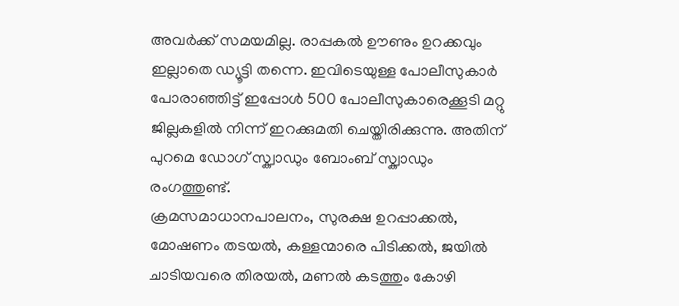അവര്‍ക്ക് സമയമില്ല. രാപ്പകല്‍ ഊണും ഉറക്കവും ഇല്ലാതെ ഡ്യൂട്ടി തന്നെ. ഇവിടെയുള്ള പോലീസുകാര്‍ പോരാഞ്ഞിട്ട് ഇപ്പോള്‍ 500 പോലീസുകാരെക്കൂടി മറ്റു ജില്ലകളില്‍ നിന്ന് ഇറക്കുമതി ചെയ്തിരിക്കുന്നു. അതിന് പുറമെ ഡോഗ് സ്ക്വാഡും ബോംബ് സ്ക്വാഡും രംഗത്തുണ്ട്.
ക്രമസമാധാനപാലനം, സുരക്ഷ ഉറപ്പാക്കല്‍, മോഷണം തടയല്‍, കള്ളന്മാരെ പിടിക്കല്‍, ജയില്‍ ചാടിയവരെ തിരയല്‍, മണല്‍ കടത്തും കോഴി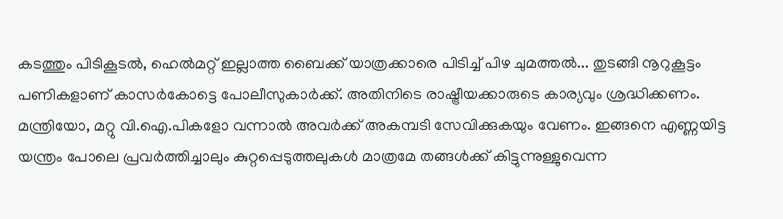കടത്തും പിടികൂടല്‍, ഹെല്‍മറ്റ് ഇല്ലാത്ത ബൈക്ക് യാത്രക്കാരെ പിടിച്ച് പിഴ ചുമത്തല്‍... തുടങ്ങി നൂറുകൂട്ടം പണികളാണ് കാസര്‍കോട്ടെ പോലീസുകാര്‍ക്ക്. അതിനിടെ രാഷ്ട്രീയക്കാരുടെ കാര്യവും ശ്രദ്ധിക്കണം. മന്ത്രിയോ, മറ്റു വി.ഐ.പികളോ വന്നാല്‍ അവര്‍ക്ക് അകമ്പടി സേവിക്കുകയും വേണം. ഇങ്ങനെ എണ്ണയിട്ട യന്ത്രം പോലെ പ്രവര്‍ത്തിച്ചാലും കുറ്റപ്പെടുത്തലുകള്‍ മാത്രമേ തങ്ങള്‍ക്ക് കിട്ടുന്നുള്ളുവെന്ന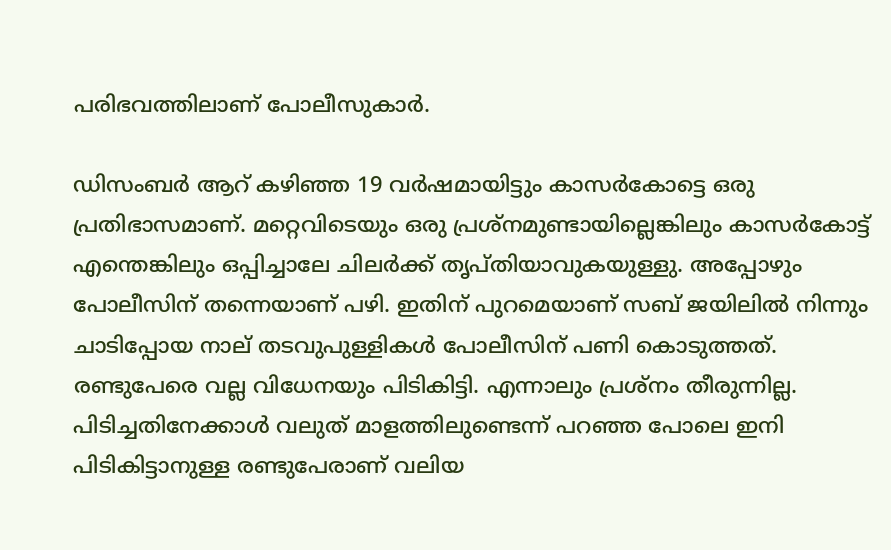പരിഭവത്തിലാണ് പോലീസുകാര്‍.

ഡിസംബര്‍ ആറ് കഴിഞ്ഞ 19 വര്‍ഷമായിട്ടും കാസര്‍കോട്ടെ ഒരു പ്രതിഭാസമാണ്. മറ്റെവിടെയും ഒരു പ്രശ്‌നമുണ്ടായില്ലെങ്കിലും കാസര്‍കോട്ട് എന്തെങ്കിലും ഒപ്പിച്ചാലേ ചിലര്‍ക്ക് തൃപ്തിയാവുകയുള്ളു. അപ്പോഴും പോലീസിന് തന്നെയാണ് പഴി. ഇതിന് പുറമെയാണ് സബ് ജയിലില്‍ നിന്നും ചാടിപ്പോയ നാല് തടവുപുള്ളികള്‍ പോലീസിന് പണി കൊടുത്തത്. രണ്ടുപേരെ വല്ല വിധേനയും പിടികിട്ടി. എന്നാലും പ്രശ്‌നം തീരുന്നില്ല. പിടിച്ചതിനേക്കാള്‍ വലുത് മാളത്തിലുണ്ടെന്ന് പറഞ്ഞ പോലെ ഇനി പിടികിട്ടാനുള്ള രണ്ടുപേരാണ് വലിയ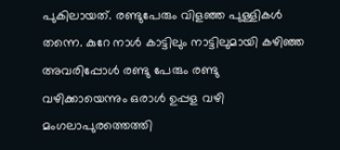പുകിലായത്. രണ്ടുപേരും വിളഞ്ഞ പുള്ളികള്‍ തന്നെ. കുറേ നാള്‍ കാട്ടിലും നാട്ടിലുമായി കഴിഞ്ഞ അവരിപ്പോള്‍ രണ്ടു പേരും രണ്ടു വഴിക്കായെന്നും ഒരാള്‍ ഉപ്പള വഴി മംഗലാപുരത്തെത്തി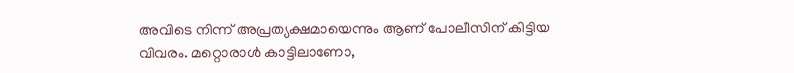അവിടെ നിന്ന് അപ്രത്യക്ഷമായെന്നും ആണ് പോലീസിന് കിട്ടിയ വിവരം. മറ്റൊരാള്‍ കാട്ടിലാണോ,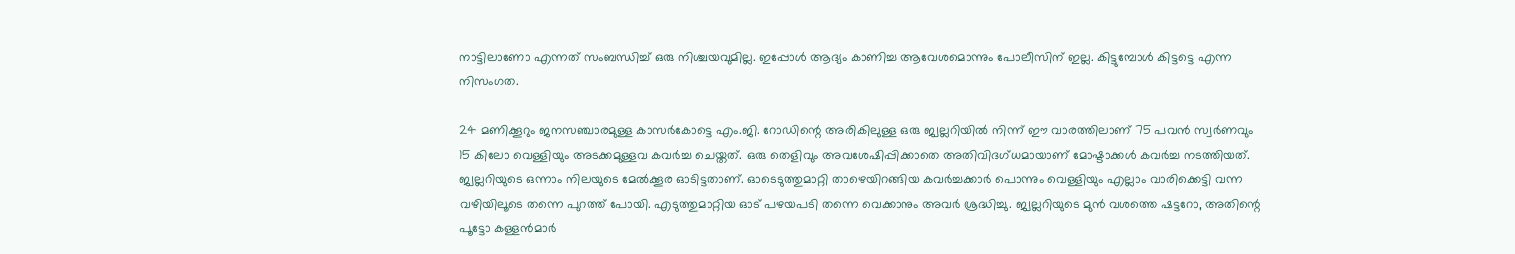നാട്ടിലാണോ എന്നത് സംബന്ധിച്ച് ഒരു നിശ്ചയവുമില്ല. ഇപ്പോള്‍ ആദ്യം കാണിച്ച ആവേശമൊന്നും പോലീസിന് ഇല്ല. കിട്ടുമ്പോള്‍ കിട്ടട്ടെ എന്ന നിസംഗത.

24 മണിക്കൂറും ജനസഞ്ചാരമുള്ള കാസര്‍കോട്ടെ എം.ജി. റോഡിന്റെ അരികിലുള്ള ഒരു ജ്വല്ലറിയില്‍ നിന്ന് ഈ വാരത്തിലാണ് 75 പവന്‍ സ്വര്‍ണവും 15 കിലോ വെള്ളിയും അടക്കമുള്ളവ കവര്‍ച്ച ചെയ്തത്. ഒരു തെളിവും അവശേഷിപ്പിക്കാതെ അതിവിദഗ്ധമായാണ് മോഷ്ടാക്കള്‍ കവര്‍ച്ച നടത്തിയത്. ജ്വല്ലറിയുടെ ഒന്നാം നിലയുടെ മേല്‍ക്കൂര ഓടിട്ടതാണ്. ഓടെടുത്തുമാറ്റി താഴെയിറങ്ങിയ കവര്‍ച്ചക്കാര്‍ പൊന്നും വെള്ളിയും എല്ലാം വാരിക്കെട്ടി വന്ന വഴിയിലൂടെ തന്നെ പുറത്ത് പോയി. എടുത്തുമാറ്റിയ ഓട് പഴയപടി തന്നെ വെക്കാനും അവര്‍ ശ്രദ്ധിച്ചു. ജ്വല്ലറിയുടെ മുന്‍ വശത്തെ ഷട്ടറോ, അതിന്റെ പൂട്ടോ കള്ളന്‍മാര്‍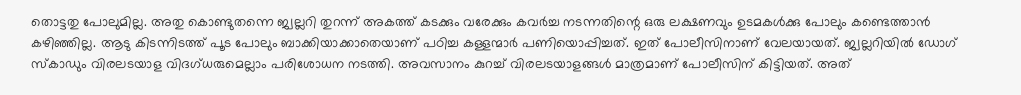തൊട്ടതു പോലുമില്ല. അതു കൊണ്ടുതന്നെ ജ്വല്ലറി തുറന്ന് അകത്ത് കടക്കും വരേക്കും കവര്‍ച്ച നടന്നതിന്റെ ഒരു ലക്ഷണവും ഉടമകള്‍ക്കു പോലും കണ്ടെത്താന്‍ കഴിഞ്ഞില്ല. ആടു കിടന്നിടത്ത് പൂട പോലും ബാക്കിയാക്കാതെയാണ് പഠിച്ച കള്ളന്മാര്‍ പണിയൊപ്പിച്ചത്. ഇത് പോലീസിനാണ് വേലയായത്. ജ്വല്ലറിയില്‍ ഡോഗ് സ്കാഡും വിരലടയാള വിദഗ്ധരുമെല്ലാം പരിശോധന നടത്തി. അവസാനം കുറച്ച് വിരലടയാളങ്ങള്‍ മാത്രമാണ് പോലീസിന് കിട്ടിയത്. അത്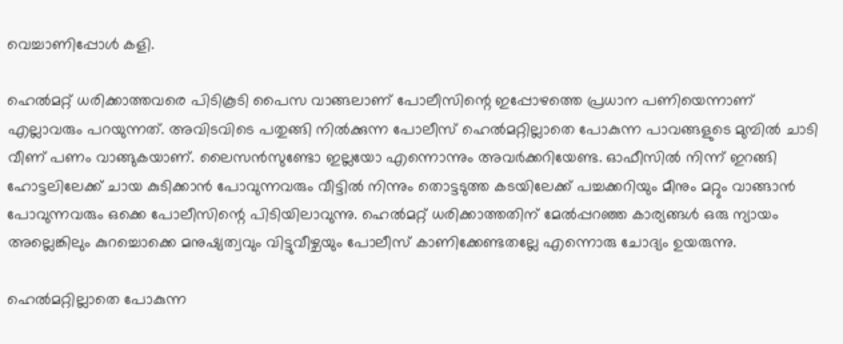വെച്ചാണിപ്പോള്‍ കളി.

ഹെല്‍മറ്റ് ധരിക്കാത്തവരെ പിടികൂടി പൈസ വാങ്ങലാണ് പോലീസിന്റെ ഇപ്പോഴത്തെ പ്രധാന പണിയെന്നാണ് എല്ലാവരും പറയുന്നത്. അവിടവിടെ പതുങ്ങി നില്‍ക്കുന്ന പോലീസ് ഹെല്‍മറ്റില്ലാതെ പോകുന്ന പാവങ്ങളുടെ മുമ്പില്‍ ചാടി വീണ് പണം വാങ്ങുകയാണ്. ലൈസന്‍സുണ്ടോ ഇല്ലയോ എന്നൊന്നും അവര്‍ക്കറിയേണ്ട. ഓഫീസില്‍ നിന്ന് ഇറങ്ങി ഹോട്ടലിലേക്ക് ചായ കുടിക്കാന്‍ പോവുന്നവരും വീട്ടില്‍ നിന്നും തൊട്ടടുത്ത കടയിലേക്ക് പച്ചക്കറിയും മീനും മറ്റും വാങ്ങാന്‍ പോവുന്നവരും ഒക്കെ പോലീസിന്റെ പിടിയിലാവുന്നു. ഹെല്‍മറ്റ് ധരിക്കാത്തതിന് മേല്‍പ്പറഞ്ഞ കാര്യങ്ങള്‍ ഒരു ന്യായം അല്ലെങ്കിലും കുറച്ചൊക്കെ മനുഷ്യത്വവും വിട്ടുവീഴ്ചയും പോലീസ് കാണിക്കേണ്ടതല്ലേ എന്നൊരു ചോദ്യം ഉയരുന്നു.

ഹെല്‍മറ്റില്ലാതെ പോകുന്ന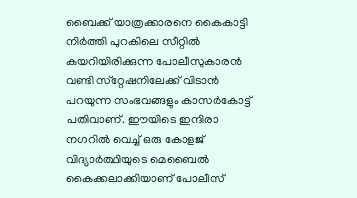ബൈക്ക് യാത്രക്കാരനെ കൈകാട്ടി നിര്‍ത്തി പുറകിലെ സീറ്റില്‍ കയറിയിരിക്കുന്ന പോലീസുകാരന്‍ വണ്ടി സ്‌റ്റേഷനിലേക്ക് വിടാന്‍ പറയുന്ന സംഭവങ്ങളും കാസര്‍കോട്ട് പതിവാണ്. ഈയിടെ ഇന്ദിരാ നഗറില്‍ വെച്ച് ഒരു കോളജ് വിദ്യാര്‍ത്ഥിയുടെ മെബൈല്‍ കൈക്കലാക്കിയാണ് പോലീസ്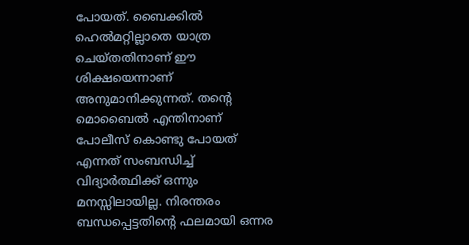പോയത്. ബൈക്കില്‍ ഹെല്‍മറ്റില്ലാതെ യാത്ര ചെയ്തതിനാണ് ഈ ശിക്ഷയെന്നാണ് അനുമാനിക്കുന്നത്. തന്റെ മൊബൈല്‍ എന്തിനാണ് പോലീസ് കൊണ്ടു പോയത് എന്നത് സംബന്ധിച്ച് വിദ്യാര്‍ത്ഥിക്ക് ഒന്നും മനസ്സിലായില്ല. നിരന്തരം ബന്ധപ്പെട്ടതിന്റെ ഫലമായി ഒന്നര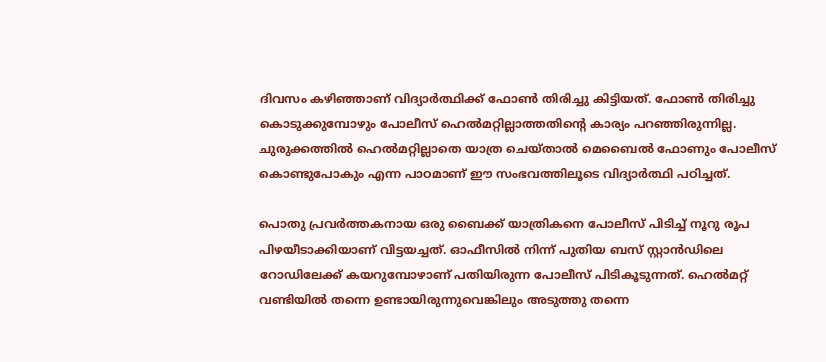ദിവസം കഴിഞ്ഞാണ് വിദ്യാര്‍ത്ഥിക്ക് ഫോണ്‍ തിരിച്ചു കിട്ടിയത്. ഫോണ്‍ തിരിച്ചു കൊടുക്കുമ്പോഴും പോലീസ് ഹെല്‍മറ്റില്ലാത്തതിന്റെ കാര്യം പറഞ്ഞിരുന്നില്ല. ചുരുക്കത്തില്‍ ഹെല്‍മറ്റില്ലാതെ യാത്ര ചെയ്താല്‍ മെബൈല്‍ ഫോണും പോലീസ് കൊണ്ടുപോകും എന്ന പാഠമാണ് ഈ സംഭവത്തിലൂടെ വിദ്യാര്‍ത്ഥി പഠിച്ചത്.

പൊതു പ്രവര്‍ത്തകനായ ഒരു ബൈക്ക് യാത്രികനെ പോലീസ് പിടിച്ച് നൂറു രൂപ പിഴയീടാക്കിയാണ് വിട്ടയച്ചത്. ഓഫീസില്‍ നിന്ന് പുതിയ ബസ് സ്റ്റാന്‍ഡിലെ റോഡിലേക്ക് കയറുമ്പോഴാണ് പതിയിരുന്ന പോലീസ് പിടികൂടുന്നത്. ഹെല്‍മറ്റ് വണ്ടിയില്‍ തന്നെ ഉണ്ടായിരുന്നുവെങ്കിലും അടുത്തു തന്നെ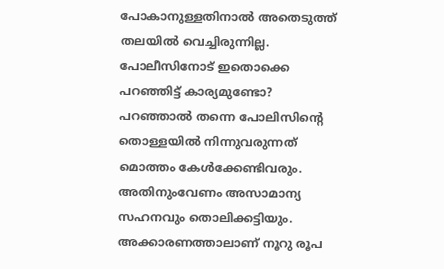പോകാനുള്ളതിനാല്‍ അതെടുത്ത് തലയില്‍ വെച്ചിരുന്നില്ല. പോലീസിനോട് ഇതൊക്കെ പറഞ്ഞിട്ട് കാര്യമുണ്ടോ? പറഞ്ഞാല്‍ തന്നെ പോലിസിന്റെ തൊള്ളയില്‍ നിന്നുവരുന്നത് മൊത്തം കേള്‍ക്കേണ്ടിവരും. അതിനുംവേണം അസാമാന്യ സഹനവും തൊലിക്കട്ടിയും. അക്കാരണത്താലാണ് നൂറു രൂപ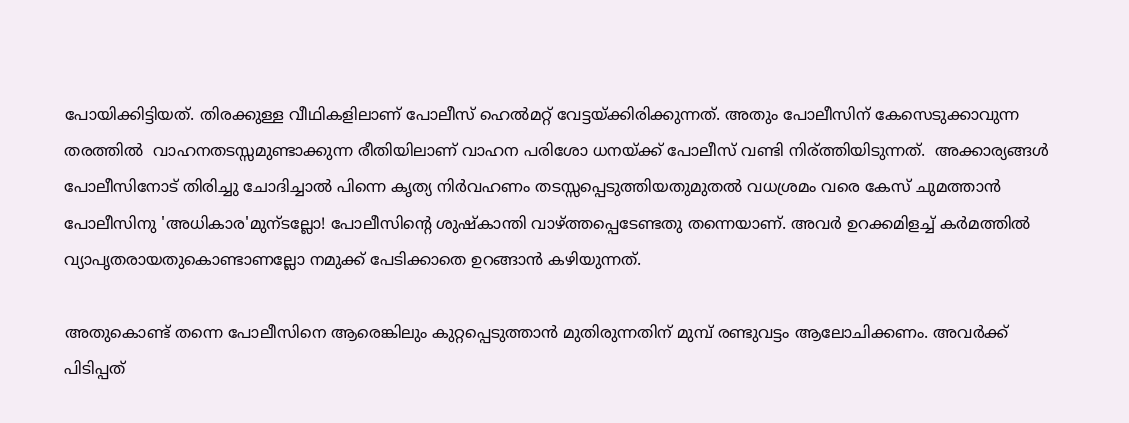പോയിക്കിട്ടിയത്. തിരക്കുള്ള വീഥികളിലാണ് പോലീസ് ഹെല്‍മറ്റ് വേട്ടയ്ക്കിരിക്കുന്നത്. അതും പോലീസിന് കേസെടുക്കാവുന്ന തരത്തില്‍  വാഹനതടസ്സമുണ്ടാക്കുന്ന രീതിയിലാണ് വാഹന പരിശോ ധനയ്ക്ക് പോലീസ് വണ്ടി നിര്ത്തിയിടുന്നത്.  അക്കാര്യങ്ങള്‍ പോലീസിനോട് തിരിച്ചു ചോദിച്ചാല്‍ പിന്നെ കൃത്യ നിര്‍വഹണം തടസ്സപ്പെടുത്തിയതുമുതല്‍ വധശ്രമം വരെ കേസ് ചുമത്താന്‍ പോലീസിനു 'അധികാര'മുന്ടല്ലോ! പോലീസിന്റെ ശുഷ്കാന്തി വാഴ്ത്തപ്പെടേണ്ടതു തന്നെയാണ്. അവര്‍ ഉറക്കമിളച്ച് കര്‍മത്തില്‍ വ്യാപൃതരായതുകൊണ്ടാണല്ലോ നമുക്ക് പേടിക്കാതെ ഉറങ്ങാന്‍ കഴിയുന്നത്.

അതുകൊണ്ട് തന്നെ പോലീസിനെ ആരെങ്കിലും കുറ്റപ്പെടുത്താന്‍ മുതിരുന്നതിന് മുമ്പ് രണ്ടുവട്ടം ആലോചിക്കണം. അവര്‍ക്ക് പിടിപ്പത്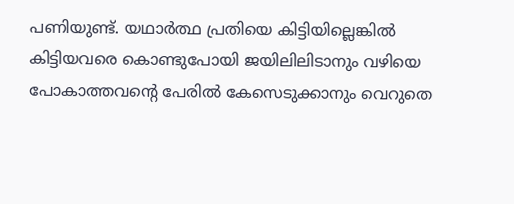പണിയുണ്ട്. യഥാര്‍ത്ഥ പ്രതിയെ കിട്ടിയില്ലെങ്കില്‍ കിട്ടിയവരെ കൊണ്ടുപോയി ജയിലിലിടാനും വഴിയെ പോകാത്തവന്റെ പേരില്‍ കേസെടുക്കാനും വെറുതെ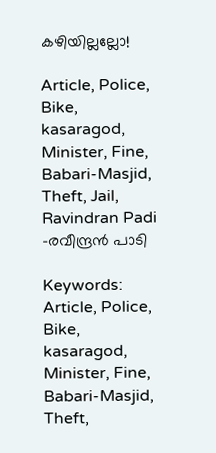കഴിയില്ലല്ലോ!

Article, Police, Bike, kasaragod, Minister, Fine, Babari-Masjid, Theft, Jail, Ravindran Padi
-രവീന്ദ്രന്‍ പാടി

Keywords: Article, Police, Bike, kasaragod, Minister, Fine, Babari-Masjid, Theft,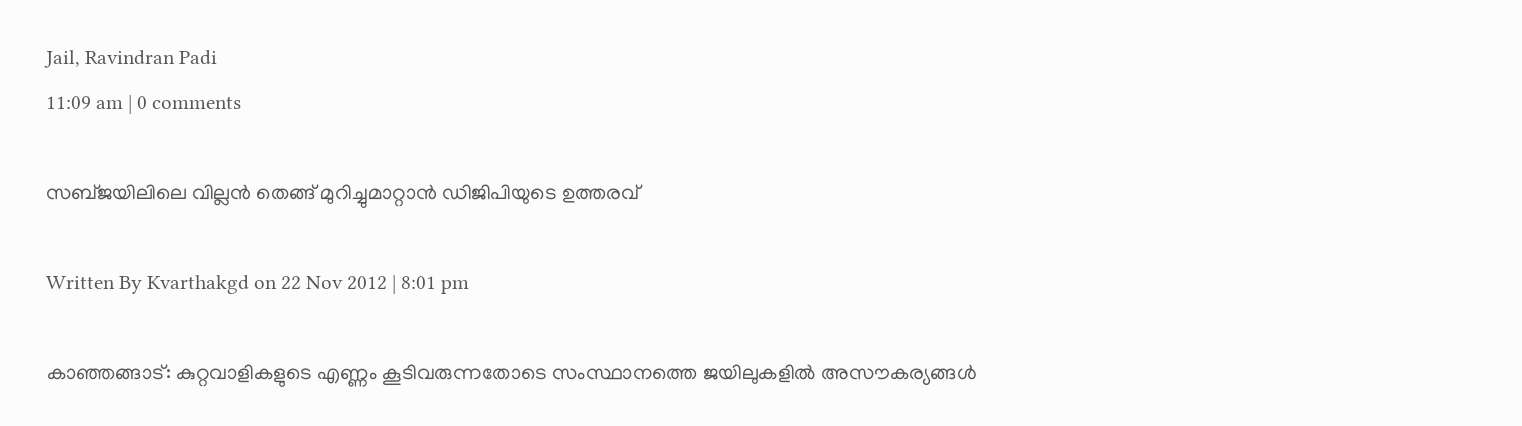Jail, Ravindran Padi
11:09 am | 0 comments

സബ്ജയിലിലെ വില്ലന്‍ തെങ്ങ് മുറിച്ചുമാറ്റാന്‍ ഡിജിപിയുടെ ഉത്തരവ്

Written By Kvarthakgd on 22 Nov 2012 | 8:01 pm

കാഞ്ഞങ്ങാട്: കുറ്റവാളികളുടെ എണ്ണം കൂടിവരുന്നതോടെ സംസ്ഥാനത്തെ ജയിലുകളില്‍ അസൗകര്യങ്ങള്‍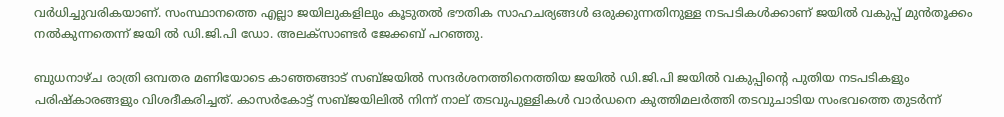വര്‍ധിച്ചുവരികയാണ്. സംസ്ഥാനത്തെ എല്ലാ ജയിലുകളിലും കൂടുതല്‍ ഭൗതിക സാഹചര്യങ്ങള്‍ ഒരുക്കുന്നതിനുള്ള നടപടികള്‍ക്കാണ് ജയില്‍ വകുപ്പ് മുന്‍തൂക്കം നല്‍കുന്നതെന്ന് ജയി ല്‍ ഡി.ജി.പി ഡോ. അലക്‌സാണ്ടര്‍ ജേക്കബ് പറഞ്ഞു.

ബുധനാഴ്ച രാത്രി ഒമ്പതര മണിയോടെ കാഞ്ഞങ്ങാട് സബ്ജയില്‍ സന്ദര്‍ശനത്തിനെത്തിയ ജയില്‍ ഡി.ജി.പി ജയില്‍ വകുപ്പിന്റെ പുതിയ നടപടികളും പരിഷ്‌കാരങ്ങളും വിശദീകരിച്ചത്. കാസര്‍കോട്ട് സബ്ജയിലില്‍ നിന്ന് നാല് തടവുപുള്ളികള്‍ വാര്‍ഡനെ കുത്തിമലര്‍ത്തി തടവുചാടിയ സംഭവത്തെ തുടര്‍ന്ന്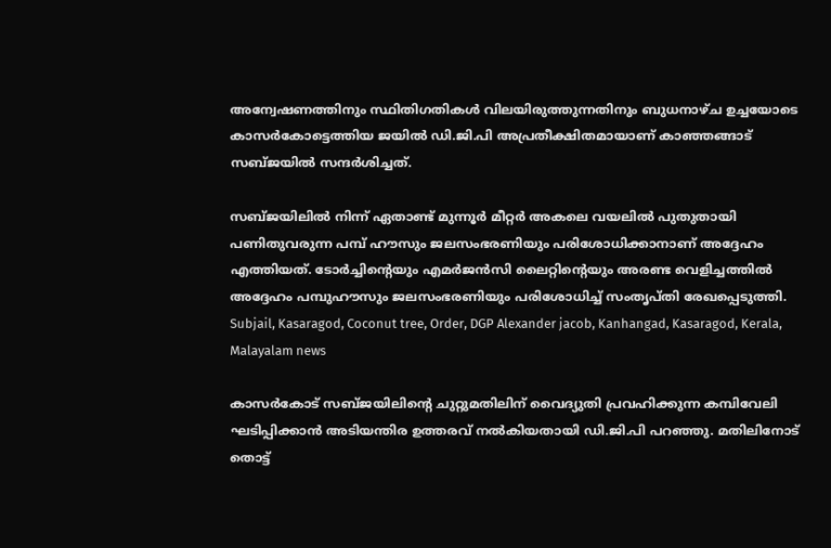അന്വേഷണത്തിനും സ്ഥിതിഗതികള്‍ വിലയിരുത്തുന്നതിനും ബുധനാഴ്ച ഉച്ചയോടെ കാസര്‍കോട്ടെത്തിയ ജയില്‍ ഡി.ജി.പി അപ്രതീക്ഷിതമായാണ് കാഞ്ഞങ്ങാട് സബ്ജയില്‍ സന്ദര്‍ശിച്ചത്.

സബ്ജയിലില്‍ നിന്ന് ഏതാണ്ട് മുന്നൂര്‍ മീറ്റര്‍ അകലെ വയലില്‍ പുതുതായി പണിതുവരുന്ന പമ്പ് ഹൗസും ജലസംഭരണിയും പരിശോധിക്കാനാണ് അദ്ദേഹം എത്തിയത്. ടോര്‍ച്ചിന്റെയും എമര്‍ജന്‍സി ലൈറ്റിന്റെയും അരണ്ട വെളിച്ചത്തില്‍ അദ്ദേഹം പമ്പുഹൗസും ജലസംഭരണിയും പരിശോധിച്ച് സംതൃപ്തി രേഖപ്പെടുത്തി.
Subjail, Kasaragod, Coconut tree, Order, DGP Alexander jacob, Kanhangad, Kasaragod, Kerala, Malayalam news

കാസര്‍കോട് സബ്ജയിലിന്റെ ചുറ്റുമതിലിന് വൈദ്യുതി പ്രവഹിക്കുന്ന കമ്പിവേലി ഘടിപ്പിക്കാന്‍ അടിയന്തിര ഉത്തരവ് നല്‍കിയതായി ഡി.ജി.പി പറഞ്ഞു. മതിലിനോട് തൊട്ട്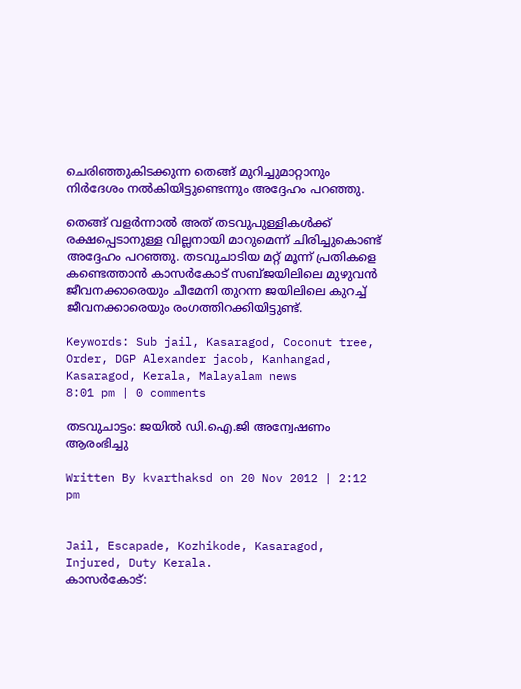ചെരിഞ്ഞുകിടക്കുന്ന തെങ്ങ് മുറിച്ചുമാറ്റാനും നിര്‍ദേശം നല്‍കിയിട്ടുണ്ടെന്നും അദ്ദേഹം പറഞ്ഞു.

തെങ്ങ് വളര്‍ന്നാല്‍ അത് തടവുപുള്ളികള്‍ക്ക് രക്ഷപ്പെടാനുള്ള വില്ലനായി മാറുമെന്ന് ചിരിച്ചുകൊണ്ട് അദ്ദേഹം പറഞ്ഞു. തടവുചാടിയ മറ്റ് മൂന്ന് പ്രതികളെ കണ്ടെത്താന്‍ കാസര്‍കോട് സബ്ജയിലിലെ മുഴുവന്‍ ജീവനക്കാരെയും ചീമേനി തുറന്ന ജയിലിലെ കുറച്ച് ജീവനക്കാരെയും രംഗത്തിറക്കിയിട്ടുണ്ട്.

Keywords: Sub jail, Kasaragod, Coconut tree, Order, DGP Alexander jacob, Kanhangad, Kasaragod, Kerala, Malayalam news
8:01 pm | 0 comments

തടവുചാട്ടം: ജയില്‍ ഡി.ഐ.ജി അന്വേഷണം ആരംഭിച്ചു

Written By kvarthaksd on 20 Nov 2012 | 2:12 pm


Jail, Escapade, Kozhikode, Kasaragod, Injured, Duty Kerala.
കാസര്‍കോട്: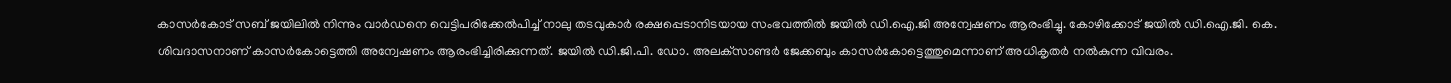കാസര്‍കോട് സബ് ജയിലില്‍ നിന്നും വാര്‍ഡനെ വെട്ടിപരിക്കേല്‍പിച്ച് നാലു തടവുകാര്‍ രക്ഷപ്പെടാനിടയായ സംഭവത്തില്‍ ജയില്‍ ഡി.ഐ.ജി അന്വേഷണം ആരംഭിച്ചു. കോഴിക്കോട് ജയില്‍ ഡി.ഐ.ജി. കെ. ശിവദാസനാണ് കാസര്‍കോട്ടെത്തി അന്വേഷണം ആരംഭിച്ചിരിക്കുന്നത്. ജയില്‍ ഡി.ജി.പി. ഡോ. അലക്‌സാണ്ടര്‍ ജേക്കബും കാസര്‍കോട്ടെത്തുമെന്നാണ് അധികൃതര്‍ നല്‍കുന്ന വിവരം.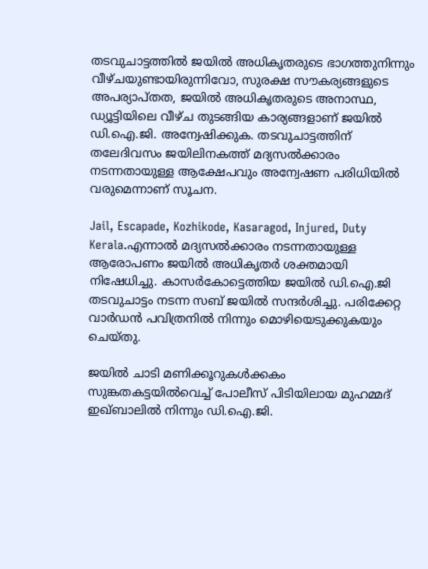തടവുചാട്ടത്തില്‍ ജയില്‍ അധികൃതരുടെ ഭാഗത്തുനിന്നും വീഴ്ചയുണ്ടായിരുന്നിവോ, സുരക്ഷ സൗകര്യങ്ങളുടെ അപര്യാപ്തത, ജയില്‍ അധികൃതരുടെ അനാസ്ഥ, ഡ്യൂട്ടിയിലെ വീഴ്ച തുടങ്ങിയ കാര്യങ്ങളാണ് ജയില്‍ ഡി.ഐ.ജി. അന്വേഷിക്കുക. തടവുചാട്ടത്തിന് തലേദിവസം ജയിലിനകത്ത് മദ്യസല്‍ക്കാരം നടന്നതായുള്ള ആക്ഷേപവും അന്വേഷണ പരിധിയില്‍ വരുമെന്നാണ് സൂചന.

Jail, Escapade, Kozhikode, Kasaragod, Injured, Duty Kerala.എന്നാല്‍ മദ്യസല്‍ക്കാരം നടന്നതായുള്ള ആരോപണം ജയില്‍ അധികൃതര്‍ ശക്തമായി നിഷേധിച്ചു. കാസര്‍കോട്ടെത്തിയ ജയില്‍ ഡി.ഐ.ജി തടവുചാട്ടം നടന്ന സബ് ജയില്‍ സന്ദര്‍ശിച്ചു. പരിക്കേറ്റ വാര്‍ഡന്‍ പവിത്രനില്‍ നിന്നും മൊഴിയെടുക്കുകയും ചെയ്തു.

ജയില്‍ ചാടി മണിക്കൂറുകള്‍ക്കകം സുങ്കതകട്ടയില്‍വെച്ച് പോലീസ് പിടിയിലായ മുഹമ്മദ് ഇഖ്ബാലില്‍ നിന്നും ഡി.ഐ.ജി.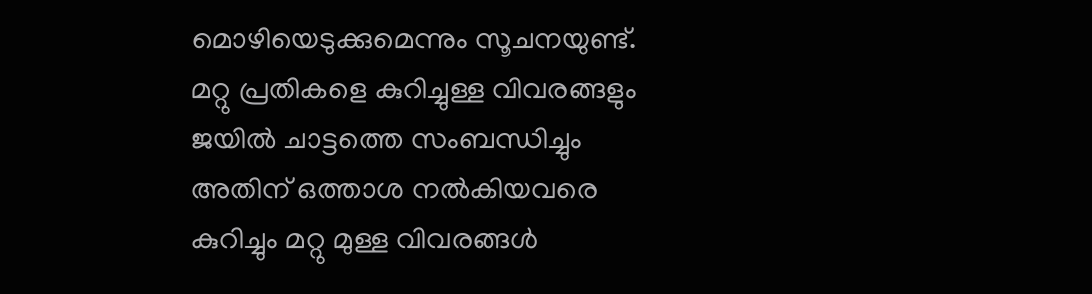മൊഴിയെടുക്കുമെന്നും സൂചനയുണ്ട്. മറ്റു പ്രതികളെ കുറിച്ചുള്ള വിവരങ്ങളും ജയില്‍ ചാട്ടത്തെ സംബന്ധിച്ചും അതിന് ഒത്താശ നല്‍കിയവരെ കുറിച്ചും മറ്റു മുള്ള വിവരങ്ങള്‍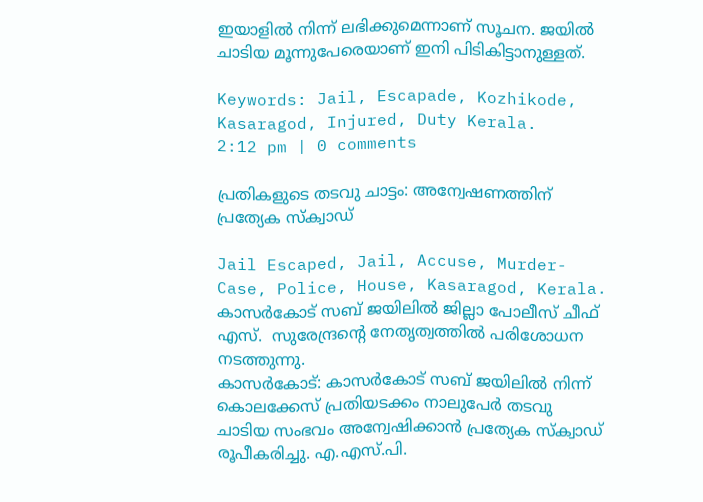ഇയാളില്‍ നിന്ന് ലഭിക്കുമെന്നാണ് സൂചന. ജയില്‍ ചാടിയ മൂന്നുപേരെയാണ് ഇനി പിടികിട്ടാനുള്ളത്.

Keywords: Jail, Escapade, Kozhikode, Kasaragod, Injured, Duty Kerala.
2:12 pm | 0 comments

പ്രതികളുടെ തടവു ചാട്ടം: അന്വേഷണത്തിന് പ്രത്യേക സ്‌ക്വാഡ്

Jail Escaped, Jail, Accuse, Murder-Case, Police, House, Kasaragod, Kerala.
കാസര്‍കോട് സബ് ജയിലില്‍ ജില്ലാ പോലീസ് ചീഫ് എസ്.  സുരേന്ദ്രന്റെ നേതൃത്വത്തില്‍ പരിശോധന നടത്തുന്നു.
കാസര്‍കോട്: കാസര്‍കോട് സബ് ജയിലില്‍ നിന്ന് കൊലക്കേസ് പ്രതിയടക്കം നാലുപേര്‍ തടവു ചാടിയ സംഭവം അന്വേഷിക്കാന്‍ പ്രത്യേക സ്‌ക്വാഡ് രൂപീകരിച്ചു. എ.എസ്.പി.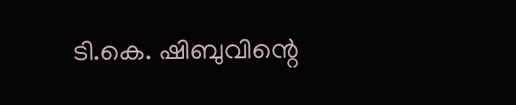ടി.കെ. ഷിബുവിന്റെ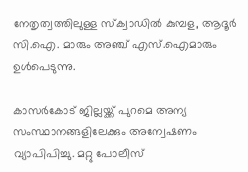നേതൃത്വത്തിലുള്ള സ്‌ക്വാഡില്‍ കുമ്പള, ആദൂര്‍ സി.ഐ. മാരും അഞ്ച് എസ്.ഐമാരും ഉള്‍പെടുന്നു.

കാസര്‍കോട് ജില്ലയ്ക്ക് പുറമെ അന്യ സംസ്ഥാനങ്ങളിലേക്കും അന്വേഷണം വ്യാപിപിച്ചു. മറ്റു പോലീസ്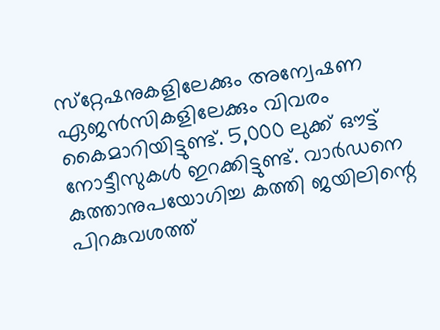സ്‌റ്റേഷനുകളിലേക്കും അന്വേഷണ ഏജന്‍സികളിലേക്കും വിവരം കൈമാറിയിട്ടുണ്ട്. 5,000 ലുക്ക് ഔട്ട് നോട്ടീസുകള്‍ ഇറക്കിട്ടുണ്ട്. വാര്‍ഡനെ കുത്താനുപയോഗിച്ച കത്തി ജയിലിന്റെ പിറകുവശത്ത്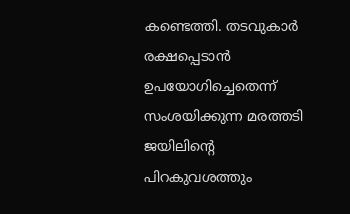കണ്ടെത്തി. തടവുകാര്‍ രക്ഷപ്പെടാന്‍ ഉപയോഗിച്ചെതെന്ന് സംശയിക്കുന്ന മരത്തടി ജയിലിന്റെ പിറകുവശത്തും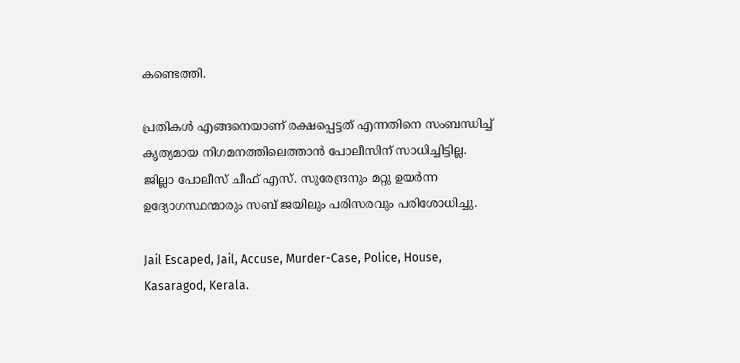കണ്ടെത്തി.

പ്രതികള്‍ എങ്ങനെയാണ് രക്ഷപ്പെട്ടത് എന്നതിനെ സംബന്ധിച്ച് കൃത്യമായ നിഗമനത്തിലെത്താന്‍ പോലീസിന് സാധിച്ചിട്ടില്ല. ജില്ലാ പോലീസ് ചീഫ് എസ്. സുരേന്ദ്രനും മറ്റു ഉയര്‍ന്ന ഉദ്യോഗസ്ഥന്മാരും സബ് ജയിലും പരിസരവും പരിശോധിച്ചു.

Jail Escaped, Jail, Accuse, Murder-Case, Police, House, Kasaragod, Kerala.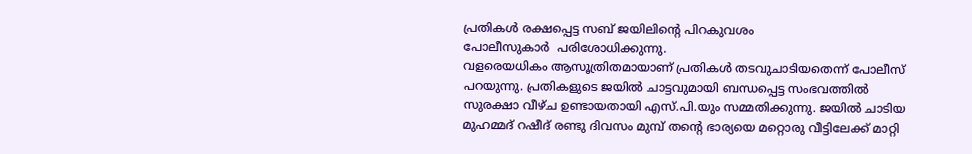പ്രതികള്‍ രക്ഷപ്പെട്ട സബ് ജയിലിന്റെ പിറകുവശം
പോലീസുകാര്‍  പരിശോധിക്കുന്നു.
വളരെയധികം ആസൂത്രിതമായാണ് പ്രതികള്‍ തടവുചാടിയതെന്ന് പോലീസ് പറയുന്നു. പ്രതികളുടെ ജയില്‍ ചാട്ടവുമായി ബന്ധപ്പെട്ട സംഭവത്തില്‍ സുരക്ഷാ വീഴ്ച ഉണ്ടായതായി എസ്.പി.യും സമ്മതിക്കുന്നു. ജയില്‍ ചാടിയ മുഹമ്മദ് റഷീദ് രണ്ടു ദിവസം മുമ്പ് തന്റെ ഭാര്യയെ മറ്റൊരു വീട്ടിലേക്ക് മാറ്റി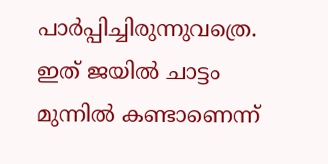പാര്‍പ്പിച്ചിരുന്നുവത്രെ. ഇത് ജയില്‍ ചാട്ടം മുന്നില്‍ കണ്ടാണെന്ന്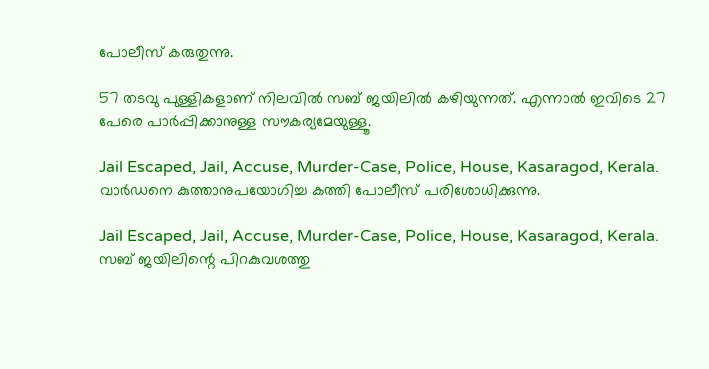പോലീസ് കരുതുന്നു.

57 തടവു പുള്ളികളാണ് നിലവില്‍ സബ് ജയിലില്‍ കഴിയുന്നത്. എന്നാല്‍ ഇവിടെ 27 പേരെ പാര്‍പ്പിക്കാനുള്ള സൗകര്യമേയുള്ളൂ.

Jail Escaped, Jail, Accuse, Murder-Case, Police, House, Kasaragod, Kerala.
വാര്‍ഡനെ കുത്താനുപയോഗിച്ച കത്തി പോലീസ് പരിശോധിക്കുന്നു.

Jail Escaped, Jail, Accuse, Murder-Case, Police, House, Kasaragod, Kerala.
സബ് ജയിലിന്റെ പിറകുവശത്തു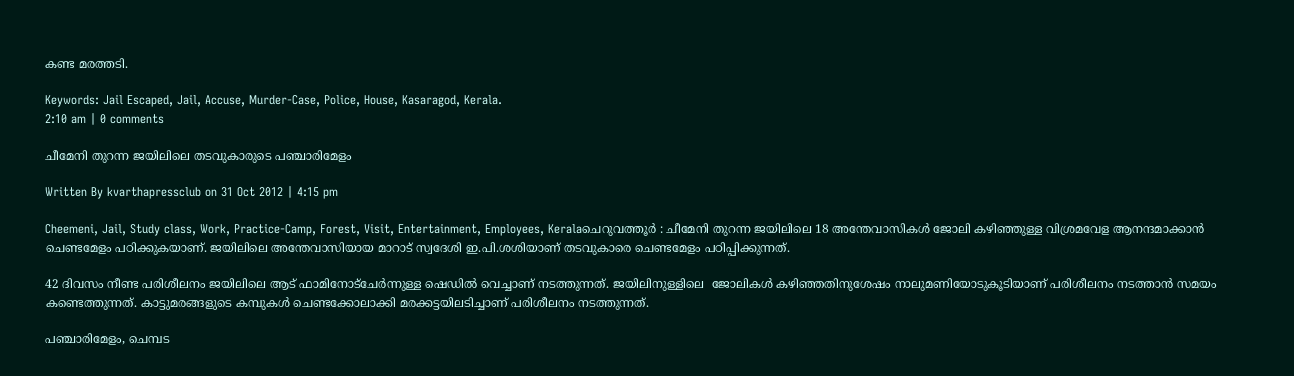കണ്ട മരത്തടി.

Keywords: Jail Escaped, Jail, Accuse, Murder-Case, Police, House, Kasaragod, Kerala.
2:10 am | 0 comments

ചീമേനി തുറന്ന ജയിലിലെ തടവുകാരുടെ പഞ്ചാരിമേളം

Written By kvarthapressclub on 31 Oct 2012 | 4:15 pm

Cheemeni, Jail, Study class, Work, Practice-Camp, Forest, Visit, Entertainment, Employees, Keralaചെറുവത്തൂര്‍ : ചീമേനി തുറന്ന ജയിലിലെ 18 അന്തേവാസികള്‍ ജോലി കഴിഞ്ഞുള്ള വിശ്രമവേള ആനന്ദമാക്കാന്‍ ചെണ്ടമേളം പഠിക്കുകയാണ്. ജയിലിലെ അന്തേവാസിയായ മാറാട് സ്വദേശി ഇ.പി.ശശിയാണ് തടവുകാരെ ചെണ്ടമേളം പഠിപ്പിക്കുന്നത്.

42 ദിവസം നീണ്ട പരിശീലനം ജയിലിലെ ആട് ഫാമിനോട്‌ചേര്‍ന്നുള്ള ഷെഡില്‍ വെച്ചാണ് നടത്തുന്നത്. ജയിലിനുള്ളിലെ  ജോലികള്‍ കഴിഞ്ഞതിനുശേഷം നാലുമണിയോടുകൂടിയാണ് പരിശീലനം നടത്താന്‍ സമയം കണ്ടെത്തുന്നത്. കാട്ടുമരങ്ങളുടെ കമ്പുകള്‍ ചെണ്ടക്കോലാക്കി മരക്കട്ടയിലടിച്ചാണ് പരിശീലനം നടത്തുന്നത്.

പഞ്ചാരിമേളം, ചെമ്പട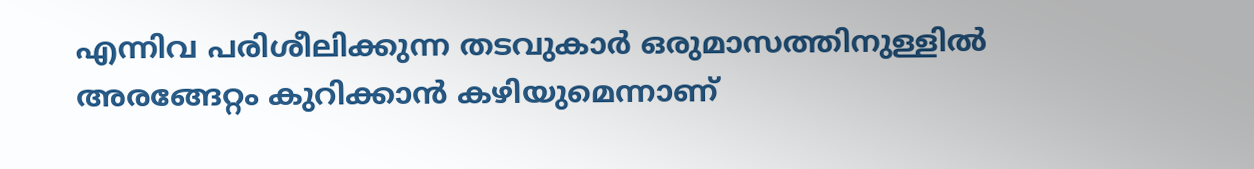എന്നിവ പരിശീലിക്കുന്ന തടവുകാര്‍ ഒരുമാസത്തിനുള്ളില്‍ അരങ്ങേറ്റം കുറിക്കാന്‍ കഴിയുമെന്നാണ്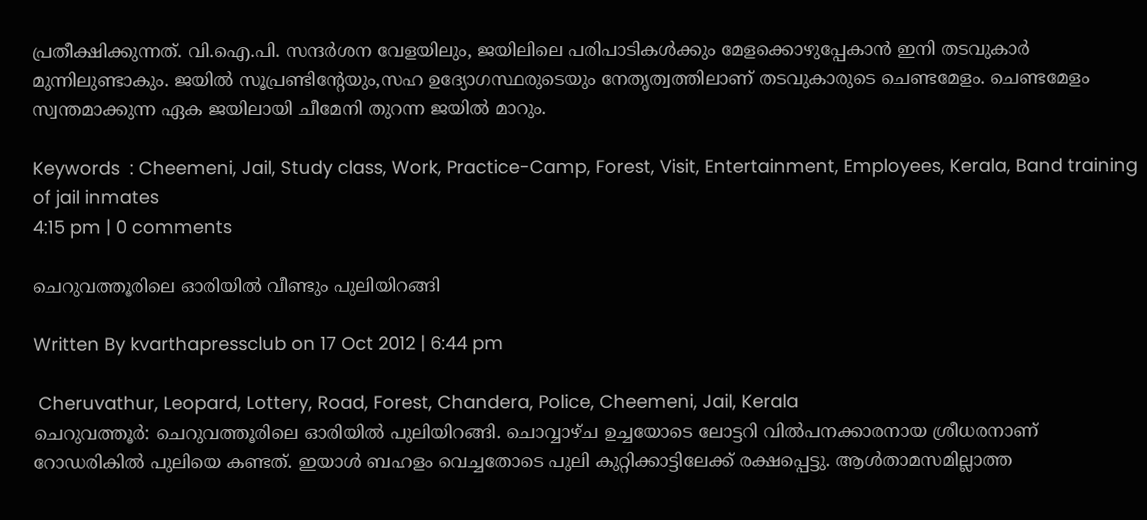പ്രതീക്ഷിക്കുന്നത്. വി.ഐ.പി. സന്ദര്‍ശന വേളയിലും, ജയിലിലെ പരിപാടികള്‍ക്കും മേളക്കൊഴുപ്പേകാന്‍ ഇനി തടവുകാര്‍ മുന്നിലുണ്ടാകും. ജയില്‍ സൂപ്രണ്ടിന്റേയും,സഹ ഉദ്യോഗസ്ഥരുടെയും നേതൃത്വത്തിലാണ് തടവുകാരുടെ ചെണ്ടമേളം. ചെണ്ടമേളം സ്വന്തമാക്കുന്ന ഏക ജയിലായി ചീമേനി തുറന്ന ജയില്‍ മാറും.

Keywords  : Cheemeni, Jail, Study class, Work, Practice-Camp, Forest, Visit, Entertainment, Employees, Kerala, Band training of jail inmates
4:15 pm | 0 comments

ചെറുവത്തൂരിലെ ഓരിയില്‍ വീണ്ടും പുലിയിറങ്ങി

Written By kvarthapressclub on 17 Oct 2012 | 6:44 pm

 Cheruvathur, Leopard, Lottery, Road, Forest, Chandera, Police, Cheemeni, Jail, Kerala
ചെറുവത്തൂര്‍: ചെറുവത്തൂരിലെ ഓരിയില്‍ പുലിയിറങ്ങി. ചൊവ്വാഴ്ച ഉച്ചയോടെ ലോട്ടറി വില്‍പനക്കാരനായ ശ്രീധരനാണ് റോഡരികില്‍ പുലിയെ കണ്ടത്. ഇയാള്‍ ബഹളം വെച്ചതോടെ പുലി കുറ്റിക്കാട്ടിലേക്ക് രക്ഷപ്പെട്ടു. ആള്‍താമസമില്ലാത്ത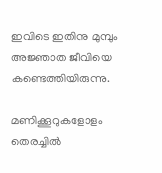ഇവിടെ ഇതിനു മുമ്പും അജ്ഞാത ജീവിയെ കണ്ടെത്തിയിരുന്നു.

മണിക്കൂറുകളോളം തെരച്ചില്‍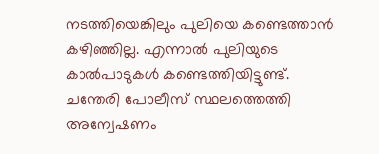നടത്തിയെങ്കിലും പുലിയെ കണ്ടെത്താന്‍ കഴിഞ്ഞില്ല. എന്നാല്‍ പുലിയുടെ കാല്‍പാടുകള്‍ കണ്ടെത്തിയിട്ടുണ്ട്. ചന്തേരി പോലീസ് സ്ഥലത്തെത്തി അന്വേഷണം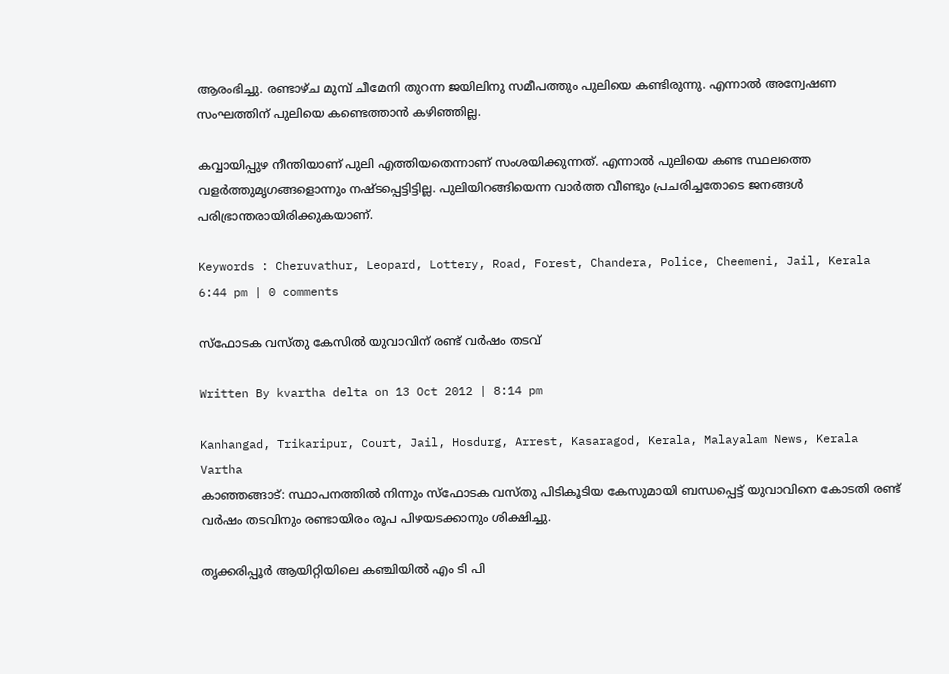ആരംഭിച്ചു. രണ്ടാഴ്ച മുമ്പ് ചീമേനി തുറന്ന ജയിലിനു സമീപത്തും പുലിയെ കണ്ടിരുന്നു. എന്നാല്‍ അന്വേഷണ സംഘത്തിന് പുലിയെ കണ്ടെത്താന്‍ കഴിഞ്ഞില്ല.

കവ്വായിപ്പുഴ നീന്തിയാണ് പുലി എത്തിയതെന്നാണ് സംശയിക്കുന്നത്. എന്നാല്‍ പുലിയെ കണ്ട സ്ഥലത്തെ വളര്‍ത്തുമൃഗങ്ങളൊന്നും നഷ്ടപ്പെട്ടിട്ടില്ല. പുലിയിറങ്ങിയെന്ന വാര്‍ത്ത വീണ്ടും പ്രചരിച്ചതോടെ ജനങ്ങള്‍ പരിഭ്രാന്തരായിരിക്കുകയാണ്.

Keywords : Cheruvathur, Leopard, Lottery, Road, Forest, Chandera, Police, Cheemeni, Jail, Kerala
6:44 pm | 0 comments

സ്‌ഫോടക വസ്തു കേസില്‍ യുവാവിന് രണ്ട് വര്‍ഷം തടവ്

Written By kvartha delta on 13 Oct 2012 | 8:14 pm

Kanhangad, Trikaripur, Court, Jail, Hosdurg, Arrest, Kasaragod, Kerala, Malayalam News, Kerala Vartha
കാഞ്ഞങ്ങാട്: സ്ഥാപനത്തില്‍ നിന്നും സ്‌ഫോടക വസ്തു പിടികൂടിയ കേസുമായി ബന്ധപ്പെട്ട് യുവാവിനെ കോടതി രണ്ട് വര്‍ഷം തടവിനും രണ്ടായിരം രൂപ പിഴയടക്കാനും ശിക്ഷിച്ചു.

തൃക്കരിപ്പൂര്‍ ആയിറ്റിയിലെ കഞ്ചിയില്‍ എം ടി പി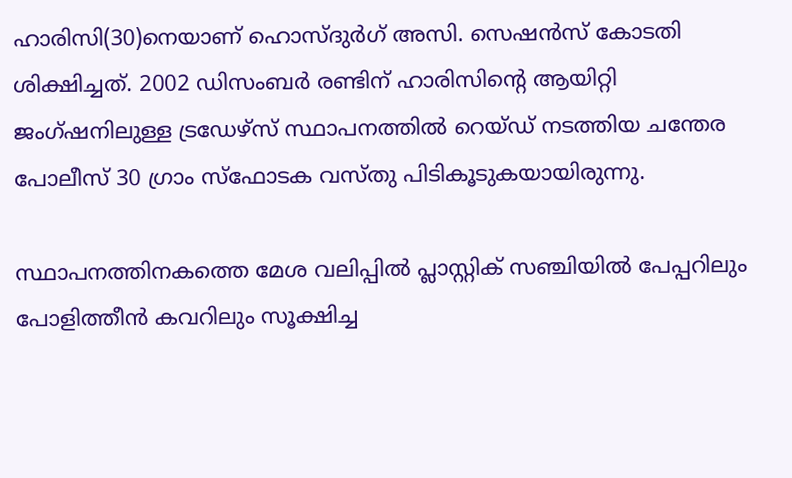ഹാരിസി(30)നെയാണ് ഹൊസ്ദുര്‍ഗ് അസി. സെഷന്‍സ് കോടതി ശിക്ഷിച്ചത്. 2002 ഡിസംബര്‍ രണ്ടിന് ഹാരിസിന്റെ ആയിറ്റി ജംഗ്ഷനിലുള്ള ട്രഡേഴ്‌സ് സ്ഥാപനത്തില്‍ റെയ്ഡ് നടത്തിയ ചന്തേര പോലീസ് 30 ഗ്രാം സ്‌ഫോടക വസ്തു പിടികൂടുകയായിരുന്നു.

സ്ഥാപനത്തിനകത്തെ മേശ വലിപ്പില്‍ പ്ലാസ്റ്റിക് സഞ്ചിയില്‍ പേപ്പറിലും പോളിത്തീന്‍ കവറിലും സൂക്ഷിച്ച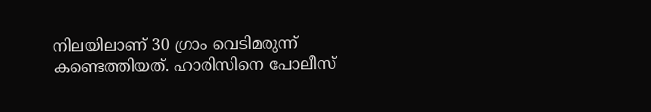നിലയിലാണ് 30 ഗ്രാം വെടിമരുന്ന് കണ്ടെത്തിയത്. ഹാരിസിനെ പോലീസ്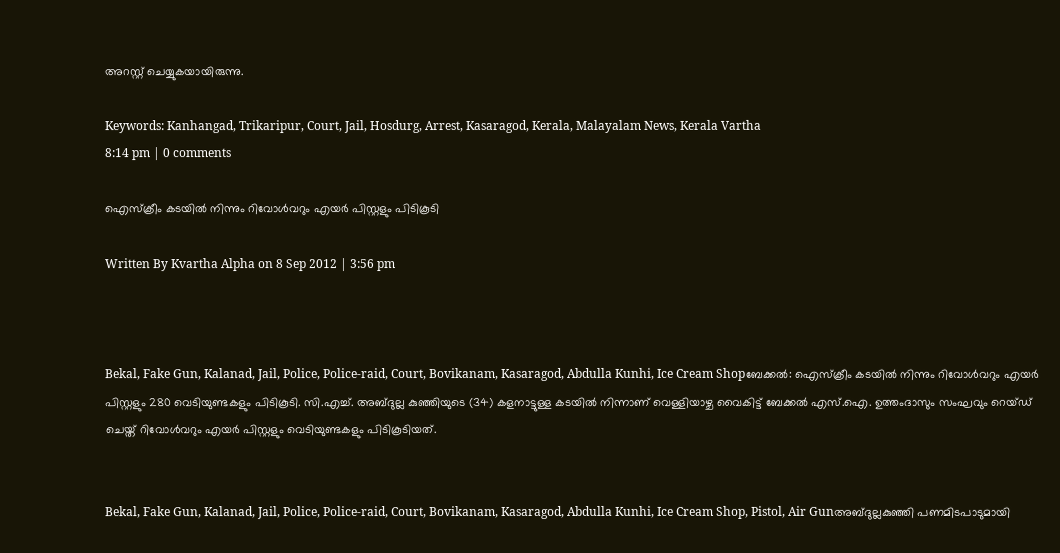അറസ്റ്റ് ചെയ്യുകയായിരുന്നു.

Keywords: Kanhangad, Trikaripur, Court, Jail, Hosdurg, Arrest, Kasaragod, Kerala, Malayalam News, Kerala Vartha
8:14 pm | 0 comments

ഐസ്ക്രീം കടയില്‍ നിന്നും റിവോള്‍വറും എയര്‍ പിസ്റ്റളും പിടികൂടി

Written By Kvartha Alpha on 8 Sep 2012 | 3:56 pm



Bekal, Fake Gun, Kalanad, Jail, Police, Police-raid, Court, Bovikanam, Kasaragod, Abdulla Kunhi, Ice Cream Shopബേക്കല്‍: ഐസ്ക്രീം കടയില്‍ നിന്നും റിവോള്‍വറും എയര്‍ പിസ്റ്റളും 280 വെടിയുണ്ടകളും പിടികൂടി. സി.എച്ച്. അബ്ദുല്ല കുഞ്ഞിയുടെ (34) കളനാട്ടുള്ള കടയില്‍ നിന്നാണ് വെള്ളിയാഴ്ച വൈകിട്ട് ബേക്കല്‍ എസ്.ഐ. ഉത്തംദാസും സംഘവും റെയ്ഡ് ചെയ്ത് റിവോള്‍വറും എയര്‍ പിസ്റ്റളും വെടിയുണ്ടകളും പിടികൂടിയത്.


Bekal, Fake Gun, Kalanad, Jail, Police, Police-raid, Court, Bovikanam, Kasaragod, Abdulla Kunhi, Ice Cream Shop, Pistol, Air Gunഅബ്ദുല്ലകുഞ്ഞി പണമിടപാടുമായി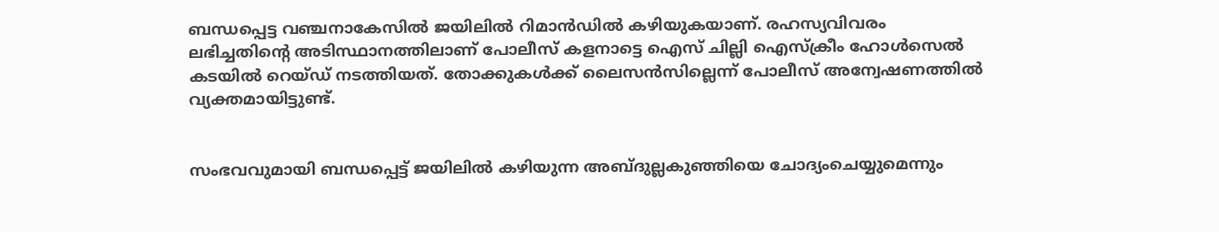ബന്ധപ്പെട്ട വഞ്ചനാകേസില്‍ ജയിലില്‍ റിമാന്‍ഡില്‍ കഴിയുകയാണ്. രഹസ്യവിവരം ലഭിച്ചതിന്റെ അടിസ്ഥാനത്തിലാണ് പോലീസ് കളനാട്ടെ ഐസ് ചില്ലി ഐസ്ക്രീം ഹോള്‍സെല്‍ കടയില്‍ റെയ്ഡ് നടത്തിയത്. തോക്കുകള്‍ക്ക് ലൈസന്‍സില്ലെന്ന് പോലീസ് അന്വേഷണത്തില്‍ വ്യക്തമായിട്ടുണ്ട്.


സംഭവവുമായി ബന്ധപ്പെട്ട് ജയിലില്‍ കഴിയുന്ന അബ്ദുല്ലകുഞ്ഞിയെ ചോദ്യംചെയ്യുമെന്നും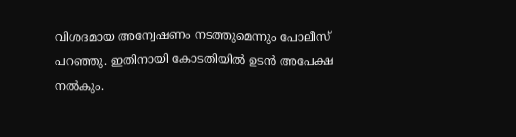വിശദമായ അന്വേഷണം നടത്തുമെന്നും പോലീസ് പറഞ്ഞു. ഇതിനായി കോടതിയില്‍ ഉടന്‍ അപേക്ഷ നല്‍കും.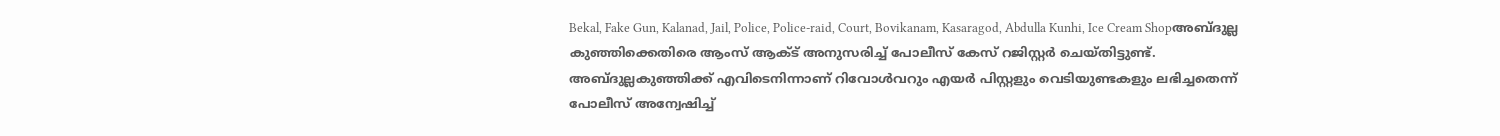Bekal, Fake Gun, Kalanad, Jail, Police, Police-raid, Court, Bovikanam, Kasaragod, Abdulla Kunhi, Ice Cream Shopഅബ്ദുല്ല കുഞ്ഞിക്കെതിരെ ആംസ് ആക്ട് അനുസരിച്ച് പോലീസ് കേസ് റജിസ്റ്റര്‍ ചെയ്തിട്ടുണ്ട്. അബ്ദുല്ലകുഞ്ഞിക്ക് എവിടെനിന്നാണ് റിവോള്‍വറും എയര്‍ പിസ്റ്റളും വെടിയുണ്ടകളും ലഭിച്ചതെന്ന് പോലീസ് അന്വേഷിച്ച്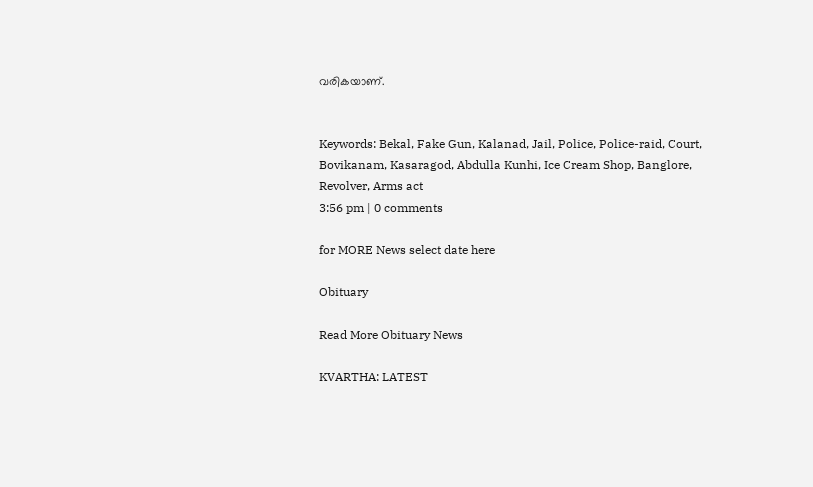വരികയാണ്.


Keywords: Bekal, Fake Gun, Kalanad, Jail, Police, Police-raid, Court, Bovikanam, Kasaragod, Abdulla Kunhi, Ice Cream Shop, Banglore, Revolver, Arms act
3:56 pm | 0 comments

for MORE News select date here

Obituary

Read More Obituary News

KVARTHA: LATEST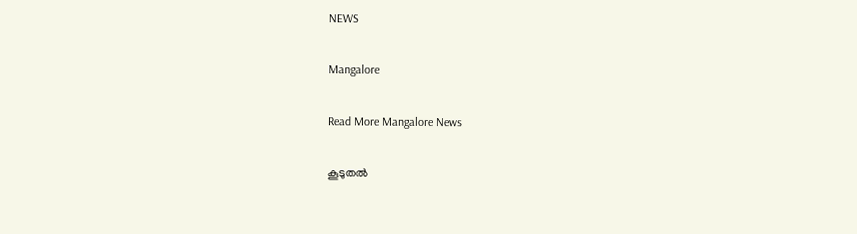NEWS

Mangalore

Read More Mangalore News

കൂടുതൽ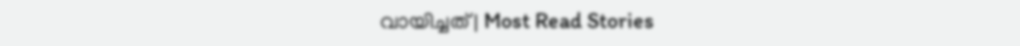വായിച്ചത് | Most Read Stories